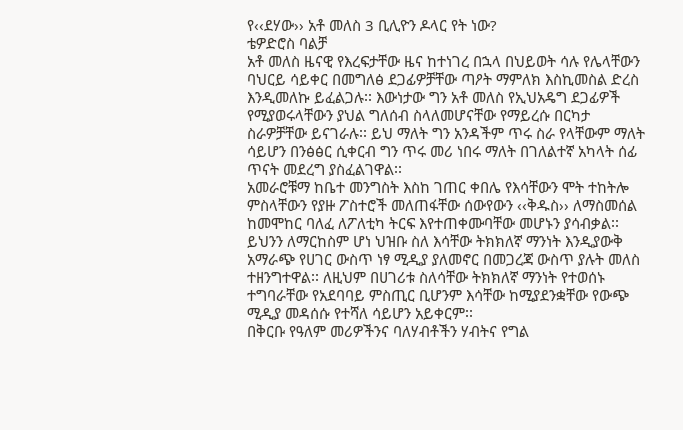የ‹‹ደሃው›› አቶ መለስ 3 ቢሊዮን ዶላር የት ነው?
ቴዎድሮስ ባልቻ
አቶ መለስ ዜናዊ የእረፍታቸው ዜና ከተነገረ በኋላ በህይወት ሳሉ የሌላቸውን ባህርይ ሳይቀር በመግለፅ ደጋፊዎቻቸው ጣዖት ማምለክ እስኪመስል ድረስ እንዲመለኩ ይፈልጋሉ፡፡ እውነታው ግን አቶ መለስ የኢህአዴግ ደጋፊዎች የሚያወሩላቸውን ያህል ግለሰብ ስላለመሆናቸው የማይረሱ በርካታ ስራዎቻቸው ይናገራሉ፡፡ ይህ ማለት ግን አንዳችም ጥሩ ስራ የላቸውም ማለት ሳይሆን በንፅፅር ሲቀርብ ግን ጥሩ መሪ ነበሩ ማለት በገለልተኛ አካላት ሰፊ ጥናት መደረግ ያስፈልገዋል፡፡
አመራሮቹማ ከቤተ መንግስት እስከ ገጠር ቀበሌ የእሳቸውን ሞት ተከትሎ ምስላቸውን የያዙ ፖስተሮች መለጠፋቸው ሰውየውን ‹‹ቅዱስ›› ለማስመሰል ከመሞከር ባለፈ ለፖለቲካ ትርፍ እየተጠቀሙባቸው መሆኑን ያሳብቃል፡፡ ይህንን ለማርከስም ሆነ ህዝቡ ስለ እሳቸው ትክክለኛ ማንነት እንዲያውቅ አማራጭ የሀገር ውስጥ ነፃ ሚዲያ ያለመኖር በመጋረጃ ውስጥ ያሉት መለስ ተዘንግተዋል፡፡ ለዚህም በሀገሪቱ ስለሳቸው ትክክለኛ ማንነት የተወሰኑ ተግባራቸው የአደባባይ ምስጢር ቢሆንም እሳቸው ከሚያደንቋቸው የውጭ ሚዲያ መዳሰሱ የተሻለ ሳይሆን አይቀርም፡፡
በቅርቡ የዓለም መሪዎችንና ባለሃብቶችን ሃብትና የግል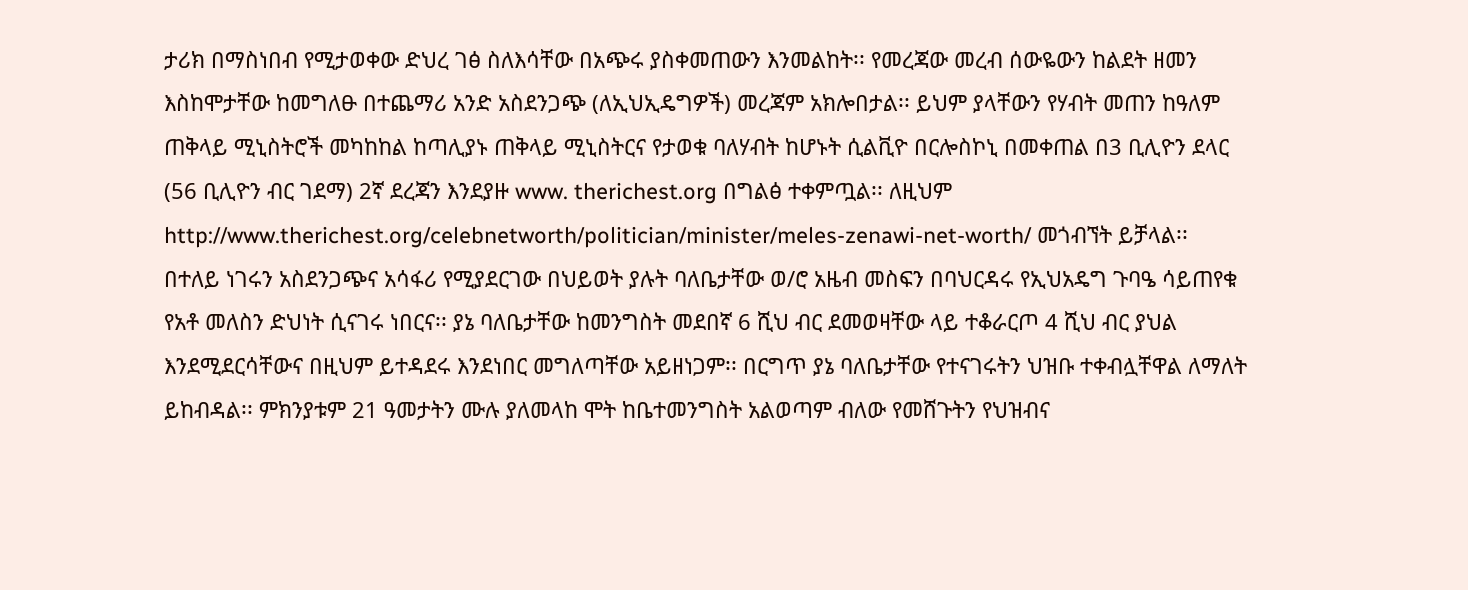ታሪክ በማስነበብ የሚታወቀው ድህረ ገፅ ስለእሳቸው በአጭሩ ያስቀመጠውን እንመልከት፡፡ የመረጃው መረብ ሰውዬውን ከልደት ዘመን እስከሞታቸው ከመግለፁ በተጨማሪ አንድ አስደንጋጭ (ለኢህኢዴግዎች) መረጃም አክሎበታል፡፡ ይህም ያላቸውን የሃብት መጠን ከዓለም ጠቅላይ ሚኒስትሮች መካከከል ከጣሊያኑ ጠቅላይ ሚኒስትርና የታወቁ ባለሃብት ከሆኑት ሲልቪዮ በርሎስኮኒ በመቀጠል በ3 ቢሊዮን ደላር (56 ቢሊዮን ብር ገደማ) 2ኛ ደረጃን እንደያዙ www. therichest.org በግልፅ ተቀምጧል፡፡ ለዚህም http://www.therichest.org/celebnetworth/politician/minister/meles-zenawi-net-worth/ መጎብኘት ይቻላል፡፡
በተለይ ነገሩን አስደንጋጭና አሳፋሪ የሚያደርገው በህይወት ያሉት ባለቤታቸው ወ/ሮ አዜብ መስፍን በባህርዳሩ የኢህአዴግ ጉባዔ ሳይጠየቁ የአቶ መለስን ድህነት ሲናገሩ ነበርና፡፡ ያኔ ባለቤታቸው ከመንግስት መደበኛ 6 ሺህ ብር ደመወዛቸው ላይ ተቆራርጦ 4 ሺህ ብር ያህል እንደሚደርሳቸውና በዚህም ይተዳደሩ እንደነበር መግለጣቸው አይዘነጋም፡፡ በርግጥ ያኔ ባለቤታቸው የተናገሩትን ህዝቡ ተቀብሏቸዋል ለማለት ይከብዳል፡፡ ምክንያቱም 21 ዓመታትን ሙሉ ያለመላከ ሞት ከቤተመንግስት አልወጣም ብለው የመሸጉትን የህዝብና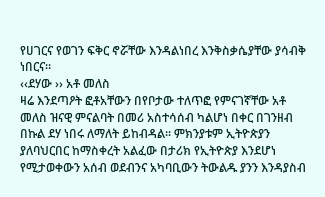የሀገርና የወገን ፍቅር ኖሯቸው እንዳልነበረ እንቅስቃሴያቸው ያሳብቅ ነበርና፡፡
‹‹ደሃው ›› አቶ መለስ
ዛሬ እንደጣዖት ፎቶአቸውን በየቦታው ተለጥፎ የምናገኛቸው አቶ መለስ ዝናዊ ምናልባት በመሪ አስተሳሰብ ካልሆነ በቀር በገንዘብ በኩል ደሃ ነበሩ ለማለት ይከብዳል፡፡ ምክንያቱም ኢትዮጵያን ያለባህርበር ከማስቀረት አልፈው በታሪክ የኢትዮጵያ እንደሆነ የሚታወቀውን አሰብ ወደብንና አካባቢውን ትውልዱ ያንን እንዳያስብ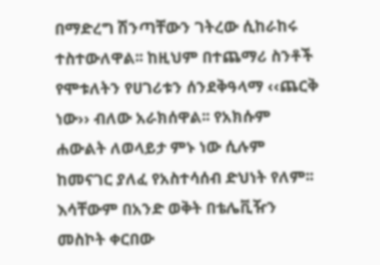በማድረግ ሽንጣቸውን ገትረው ሲከራከሩ ተስተውለዋል፡፡ ከዚህም በተጨማሪ ስንቶች የሞቱለትን የሀገሪቱን ሰንደቅዓላማ ‹‹ጨርቅ ነው›› ብለው አራክሰዋል፡፡ የአክሱም ሐውልት ለወላይታ ምኑ ነው ሲሉም ከመናገር ያለፈ የአስተሳሰብ ድህነት የለም፡፡
እሳቸውም በአንድ ወቅት በቴሌቪዥን መስኮት ቀርበው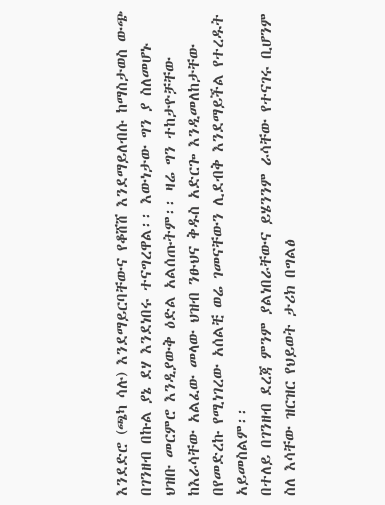እንደድሮ (ጫካ ሳሉ) እንደማይርባቸውና የቆሸሸ እንደማይለብሱ ከማስታወስ ውጭ በገንዘብ በኩል ያኔ ደሃ እንደነበሩ ተናግረዋል፡፡ እውነታው ግን ያ ስለመሆኑ ህዝቡ መርምሮ እንዲያውቅ ዕድል አልሰጡትም፡፡ ዛሬ ግን ተከታዮቻቸው ከእራሳቸው አልፈው መላው ህዝብ ንፁህና ቅዱስ አድርጐ እንዲመለከታቸው በየመድረኩ የሚነገረው አሰልቺ ወሬ ገመናቸውን ሊደብቅ እንደማይችል የተረዱት አይመስልም፡፡
በተለይ በገንዘብ ደረጃ ምንም ያልነበራቸውና ይሄንንም ራሳቸው የተናገሩ ቢሆንም ስለ እሳቸው ዝርዝር የህይወት ታሪክ በግልፅ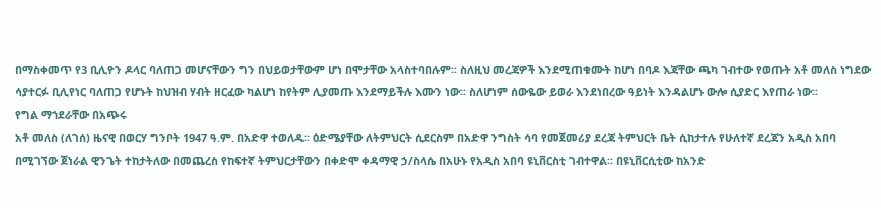በማስቀመጥ የ3 ቢሊዮን ዶላር ባለጠጋ መሆናቸውን ግን በህይወታቸውም ሆነ በሞታቸው አላስተባበሉም፡፡ ስለዚህ መረጃዎች እንደሚጠቁሙት ከሆነ በባዶ እጃቸው ጫካ ገብተው የወጡት አቶ መለስ ነግደው ሳያተርፉ ቢሊየነር ባለጠጋ የሆኑት ከህዝብ ሃብት ዘርፈው ካልሆነ ከየትም ሊያመጡ እንደማይችሉ እሙን ነው፡፡ ስለሆነም ሰውዬው ይወራ እንደነበረው ዓይነት እንዳልሆኑ ውሎ ሲያድር እየጠራ ነው፡፡
የግል ማኀደራቸው በአጭሩ
አቶ መለስ (ለገሰ) ዜናዊ በወርሃ ግንቦት 1947 ዓ.ም. በአድዋ ተወለዱ፡፡ ዕድሜያቸው ለትምህርት ሲደርስም በአድዋ ንግስት ሳባ የመጀመሪያ ደረጃ ትምህርት ቤት ሲከታተሉ የሁለተኛ ደረጃን አዲስ አበባ በሚገኘው ጀነራል ዊንጌት ተከታትለው በመጨረስ የከፍተኛ ትምህርታቸውን በቀድሞ ቀዳማዊ ኃ/ስላሴ በአሁኑ የአዲስ አበባ ዩኒቨርስቲ ገብተዋል፡፡ በዩኒቨርሲቲው ከአንድ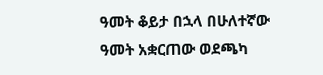ዓመት ቆይታ በኋላ በሁለተኛው ዓመት አቋርጠው ወደጫካ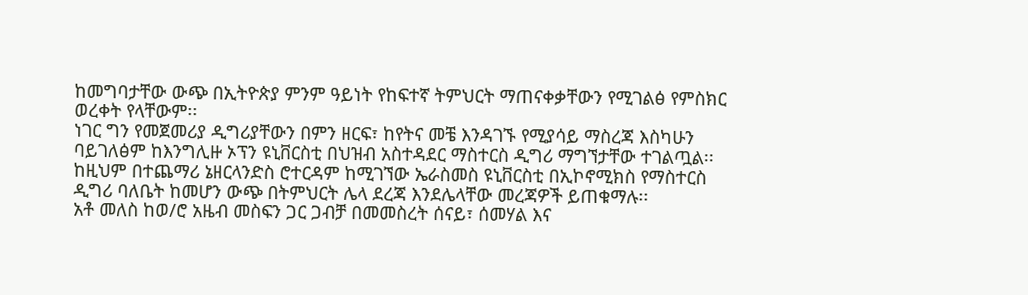ከመግባታቸው ውጭ በኢትዮጵያ ምንም ዓይነት የከፍተኛ ትምህርት ማጠናቀቃቸውን የሚገልፅ የምስክር ወረቀት የላቸውም፡፡
ነገር ግን የመጀመሪያ ዲግሪያቸውን በምን ዘርፍ፣ ከየትና መቼ እንዳገኙ የሚያሳይ ማስረጃ እስካሁን ባይገለፅም ከእንግሊዙ ኦፕን ዩኒቨርስቲ በህዝብ አስተዳደር ማስተርስ ዲግሪ ማግኘታቸው ተገልጧል፡፡ ከዚህም በተጨማሪ ኔዘርላንድስ ሮተርዳም ከሚገኘው ኤራስመስ ዩኒቨርስቲ በኢኮኖሚክስ የማስተርስ ዲግሪ ባለቤት ከመሆን ውጭ በትምህርት ሌላ ደረጃ እንደሌላቸው መረጃዎች ይጠቁማሉ፡፡
አቶ መለስ ከወ/ሮ አዜብ መስፍን ጋር ጋብቻ በመመስረት ሰናይ፣ ሰመሃል እና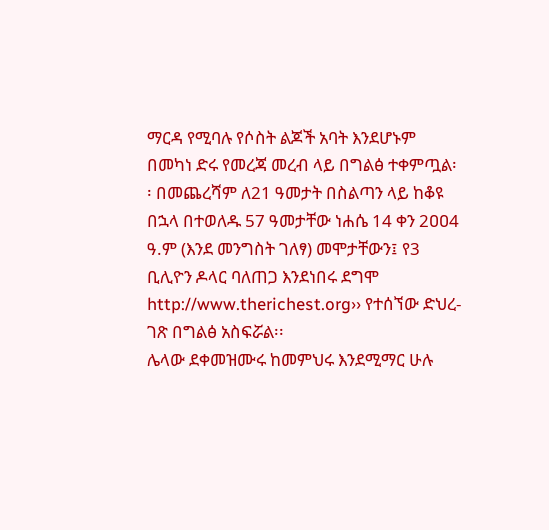ማርዳ የሚባሉ የሶስት ልጆች አባት እንደሆኑም በመካነ ድሩ የመረጃ መረብ ላይ በግልፅ ተቀምጧል፡፡ በመጨረሻም ለ21 ዓመታት በስልጣን ላይ ከቆዩ በኋላ በተወለዱ 57 ዓመታቸው ነሐሴ 14 ቀን 2ዐዐ4 ዓ.ም (እንደ መንግስት ገለፃ) መሞታቸውን፤ የ3 ቢሊዮን ዶላር ባለጠጋ እንደነበሩ ደግሞ http://www.therichest.org›› የተሰኘው ድህረ- ገጽ በግልፅ አስፍሯል፡፡
ሌላው ደቀመዝሙሩ ከመምህሩ እንደሚማር ሁሉ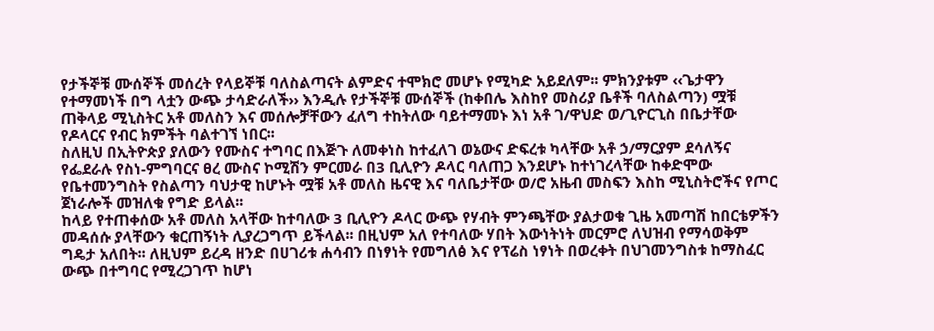የታችኞቹ ሙሰኞች መሰረት የላይኞቹ ባለስልጣናት ልምድና ተሞክሮ መሆኑ የሚካድ አይደለም፡፡ ምክንያቱም ‹‹ጌታዋን የተማመነች በግ ላቷን ውጭ ታሳድራለች›› እንዲሉ የታችኞቹ ሙሰኞች (ከቀበሌ እስከየ መስሪያ ቤቶች ባለስልጣን) ሟቹ ጠቅላይ ሚኒስትር አቶ መለስን እና መሰሎቻቸውን ፈለግ ተከትለው ባይተማመኑ እነ አቶ ገ/ዋህድ ወ/ጊዮርጊስ በቤታቸው የዶላርና የብር ክምችት ባልተገኘ ነበር፡፡
ስለዚህ በኢትዮጵያ ያለውን የሙስና ተግባር በእጅጉ ለመቀነስ ከተፈለገ ወኔውና ድፍረቱ ካላቸው አቶ ኃ/ማርያም ደሳለኝና የፌደራሉ የስነ-ምግባርና ፀረ ሙስና ኮሚሽን ምርመራ በ3 ቢሊዮን ዶላር ባለጠጋ እንደሆኑ ከተነገረላቸው ከቀድሞው የቤተመንግስት የስልጣን ባህታዊ ከሆኑት ሟቹ አቶ መለስ ዜናዊ እና ባለቤታቸው ወ/ሮ አዜብ መስፍን እስከ ሚኒስትሮችና የጦር ጀነራሎች መዝለቁ የግድ ይላል፡፡
ከላይ የተጠቀሰው አቶ መለስ አላቸው ከተባለው 3 ቢሊዮን ዶላር ውጭ የሃብት ምንጫቸው ያልታወቁ ጊዜ አመጣሽ ከበርቴዎችን መዳሰሱ ያላቸውን ቁርጠኝነት ሊያረጋግጥ ይችላል፡፡ በዚህም አለ የተባለው ሃበት እውነትነት መርምሮ ለህዝብ የማሳወቅም ግዴታ አለበት፡፡ ለዚህም ይረዳ ዘንድ በሀገሪቱ ሐሳብን በነፃነት የመግለፅ እና የፕሬስ ነፃነት በወረቀት በህገመንግስቱ ከማስፈር ውጭ በተግባር የሚረጋገጥ ከሆነ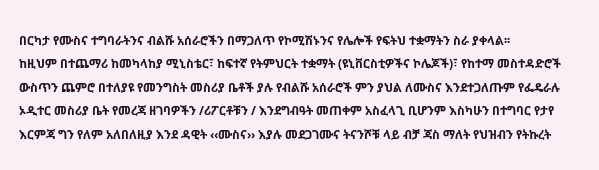በርካታ የሙስና ተግባራትንና ብልሹ አሰራሮችን በማጋለጥ የኮሚሽኑንና የሌሎች የፍትህ ተቋማትን ስራ ያቀላል፡፡
ከዚህም በተጨማሪ ከመካላከያ ሚኒስቴር፣ ከፍተኛ የትምህርት ተቋማት (ዩኒቨርስቲዎችና ኮሌጆች)፣ የከተማ መስተዳድሮች ውስጥን ጨምሮ በተለያዩ የመንግስት መስሪያ ቤቶች ያሉ የብልሹ አሰራሮች ምን ያህል ለሙስና እንደተጋለጡም የፌዴራሉ ኦዲተር መስሪያ ቤት የመረጃ ዘገባዎችን /ሪፖርቶቹን / እንደግብዓት መጠቀም አስፈላጊ ቢሆንም እስካሁን በተግባር የታየ እርምጃ ግን የለም አለበለዚያ እንደ ዳዊት ‹‹ሙስና›› እያሉ መደጋገሙና ትናንሾቹ ላይ ብቻ ጃስ ማለት የህዝብን የትኩረት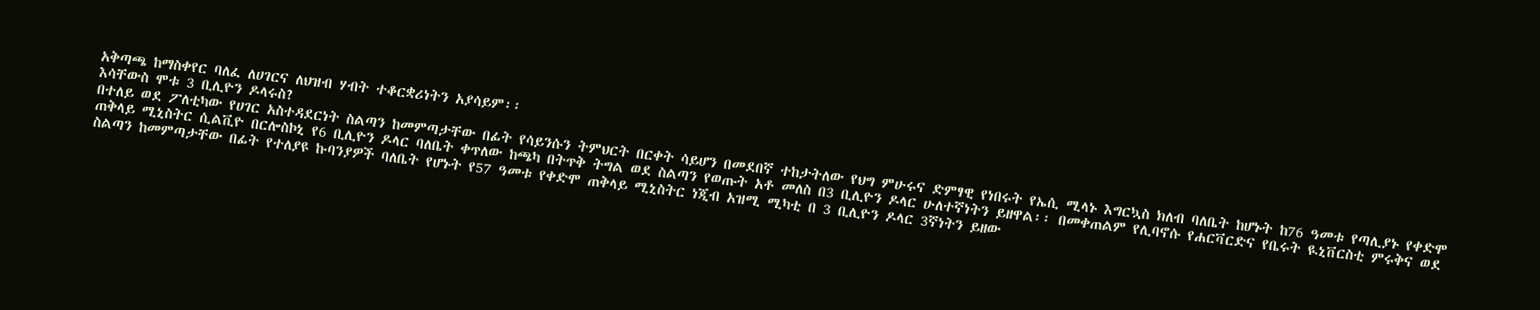አቅጣጫ ከማስቀየር ባለፈ ለሀገርና ለህዝብ ሃብት ተቆርቋሪነትን አያሳይም፡፡
እሳቸውስ ሞቱ 3 ቢሊዮን ዶላሩስ?
በተለይ ወደ ፖለቲካው የሀገር አስተዳደርነት ስልጣን ከመምጣታቸው በፊት የሳይንሱን ትምህርት በርቀት ሳይሆን በመደበኛ ተከታትለው የህግ ምሁሩና ድምፃዊ የነበሩት የኤሲ ሚላኑ እግርኳስ ክለብ ባለቤት ከሆኑት ከ76 ዓመቱ የጣሊያኑ የቀድሞ ጠቅላይ ሚኒስትር ሲልቪዮ በርሎስኮኒ የ6 ቢሊዮን ዶላር ባለቤት ቀጥለው ከጫካ በትጥቅ ትግል ወደ ስልጣን የወጡት አቶ መለስ በ3 ቢሊዮን ዶላር ሁለተኛነትን ይዘዋል፡፡ በመቀጠልም የሊባኖሱ የሐርቫርድና የቤሩት ዪኒቨርስቲ ምሩቅና ወደ ስልጣን ከመምጣታቸው በፊት የተለያዩ ኩባንያዎች ባለቤት የሆኑት የ57 ዓመቱ የቀድሞ ጠቅላይ ሚኒስትር ነጂብ አዝሚ ሚካቲ በ 3 ቢሊዮን ዶላር 3ኛነትን ይዘው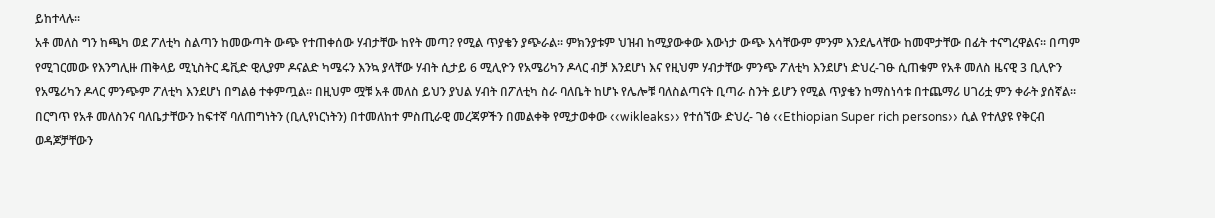ይከተላሉ፡፡
አቶ መለስ ግን ከጫካ ወደ ፖለቲካ ስልጣን ከመውጣት ውጭ የተጠቀሰው ሃብታቸው ከየት መጣ? የሚል ጥያቄን ያጭራል፡፡ ምክንያቱም ህዝብ ከሚያውቀው እውነታ ውጭ እሳቸውም ምንም እንደሌላቸው ከመሞታቸው በፊት ተናግረዋልና፡፡ በጣም የሚገርመው የእንግሊዙ ጠቅላይ ሚኒስትር ዴቪድ ዊሊያም ዶናልድ ካሜሩን እንኳ ያላቸው ሃብት ሲታይ 6 ሚሊዮን የአሜሪካን ዶላር ብቻ እንደሆነ እና የዚህም ሃብታቸው ምንጭ ፖለቲካ እንደሆነ ድህረ-ገፁ ሲጠቁም የአቶ መለስ ዜናዊ 3 ቢሊዮን የአሜሪካን ዶላር ምንጭም ፖለቲካ እንደሆነ በግልፅ ተቀምጧል፡፡ በዚህም ሟቹ አቶ መለስ ይህን ያህል ሃብት በፖለቲካ ስራ ባለቤት ከሆኑ የሌሎቹ ባለስልጣናት ቢጣራ ስንት ይሆን የሚል ጥያቄን ከማስነሳቱ በተጨማሪ ሀገሪቷ ምን ቀራት ያሰኛል፡፡
በርግጥ የአቶ መለስንና ባለቤታቸውን ከፍተኛ ባለጠግነትን (ቢሊየነርነትን) በተመለከተ ምስጢራዊ መረጃዎችን በመልቀቅ የሚታወቀው ‹‹wikleaks›› የተሰኘው ድህረ- ገፅ ‹‹Ethiopian Super rich persons›› ሲል የተለያዩ የቅርብ ወዳጆቻቸውን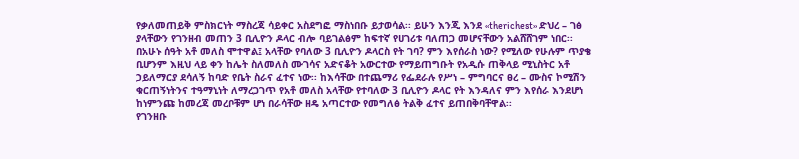የቃለመጠይቅ ምስክርነት ማስረጃ ሳይቀር አስደግፎ ማስነበቡ ይታወሳል፡፡ ይሁን እንጂ እንደ ‹‹therichest›› ድህረ – ገፅ ያላቸውን የገንዘብ መጠን 3 ቢሊዮን ዶላር ብሎ ባይገልፅም ከፍተኛ የሀገሪቱ ባለጠጋ መሆናቸውን አልሸሸገም ነበር፡፡
በአሁኑ ሰዓት አቶ መለስ ሞተዋል፤ አላቸው የባለው 3 ቢሊዮን ዶላርስ የት ገባ? ምን እየሰራስ ነው? የሚለው የሁሉም ጥያቄ ቢሆንም እዚህ ላይ ቀን ከሌት ስለመለስ ሙገሳና አድናቆት አውርተው የማይጠግቡት የአዲሱ ጠቅላይ ሚኒስትር አቶ ኃይለማርያ ደሳለኝ ከባድ የቤት ስራና ፈተና ነው፡፡ ከእሳቸው በተጨማሪ የፌደራሉ የሥነ – ምግባርና ፀረ – ሙስና ኮሚሽን ቁርጠኝነትንና ተዓማኒነት ለማረጋገጥ የአቶ መለስ አላቸው የተባለው 3 ቢሊዮን ዶላር የት እንዳለና ምን እየሰራ እንደሆነ ከነምንጩ ከመረጃ መረቦቹም ሆነ በራሳቸው ዘዴ አጣርተው የመግለፅ ትልቅ ፈተና ይጠበቅባቸዋል፡፡
የገንዘቡ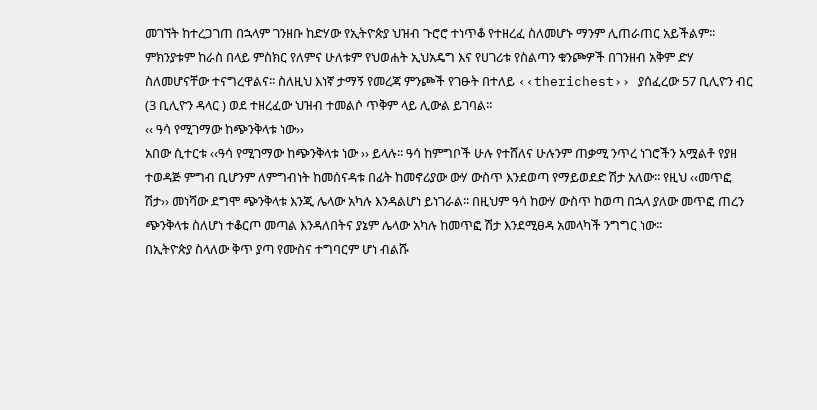መገኘት ከተረጋገጠ በኋላም ገንዘቡ ከድሃው የኢትዮጵያ ህዝብ ጉሮሮ ተነጥቆ የተዘረፈ ስለመሆኑ ማንም ሊጠራጠር አይችልም፡፡ ምክንያቱም ከራስ በላይ ምስክር የለምና ሁለቱም የህወሐት ኢህአዴግ እና የሀገሪቱ የስልጣን ቁንጮዎች በገንዘብ አቅም ድሃ ስለመሆናቸው ተናግረዋልና፡፡ ስለዚህ እነኛ ታማኝ የመረጃ ምንጮች የገፁት በተለይ ‹‹therichest›› ያሰፈረው 57 ቢሊዮን ብር (3 ቢሊዮን ዳላር ) ወደ ተዘረፈው ህዝብ ተመልሶ ጥቅም ላይ ሊውል ይገባል፡፡
‹‹ ዓሳ የሚገማው ከጭንቅላቱ ነው››
አበው ሲተርቱ ‹‹ዓሳ የሚገማው ከጭንቅላቱ ነው ›› ይላሉ፡፡ ዓሳ ከምግቦች ሁሉ የተሸለና ሁሉንም ጠቃሚ ንጥረ ነገሮችን አሟልቶ የያዘ ተወዳጅ ምግብ ቢሆንም ለምግብነት ከመሰናዳቱ በፊት ከመኖሪያው ውሃ ውስጥ እንደወጣ የማይወደድ ሽታ አለው፡፡ የዚህ ‹‹መጥፎ ሽታ›› መነሻው ደግሞ ጭንቅላቱ እንጂ ሌላው አካሉ እንዳልሆነ ይነገራል፡፡ በዚህም ዓሳ ከውሃ ውስጥ ከወጣ በኋላ ያለው መጥፎ ጠረን ጭንቅላቱ ስለሆነ ተቆርጦ መጣል እንዳለበትና ያኔም ሌላው አካሉ ከመጥፎ ሽታ እንደሚፀዳ አመላካች ንግግር ነው፡፡
በኢትዮጵያ ስላለው ቅጥ ያጣ የሙስና ተግባርም ሆነ ብልሹ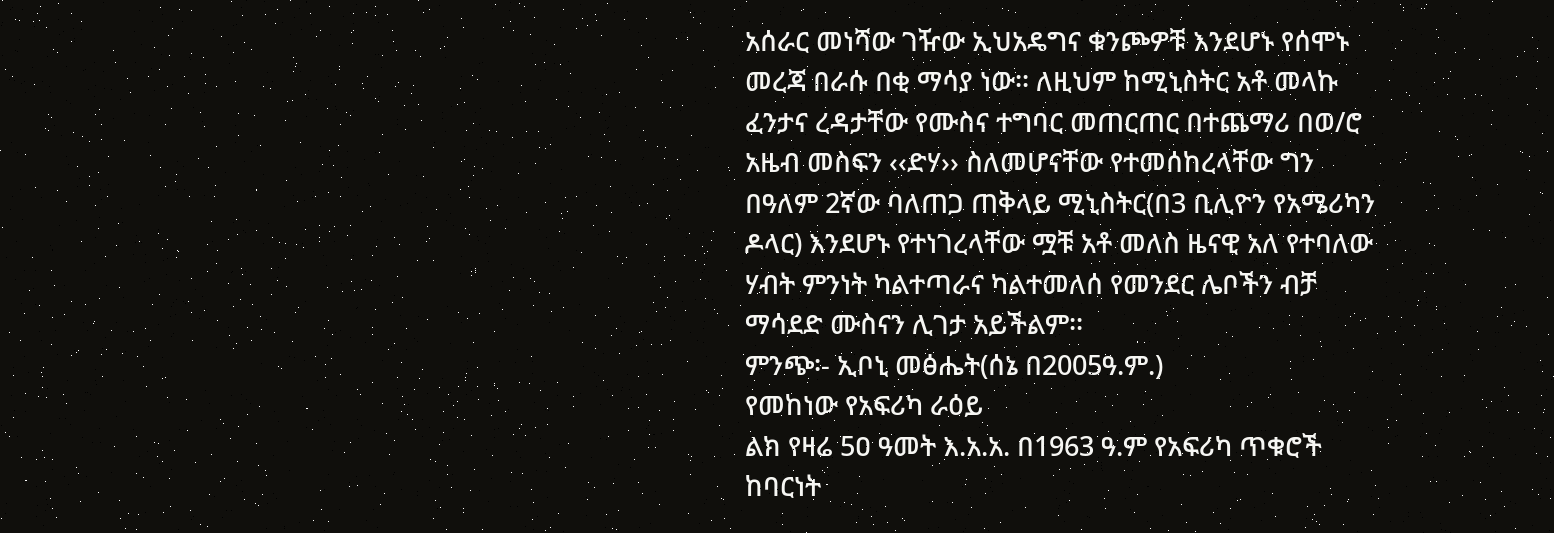አሰራር መነሻው ገዥው ኢህአዴግና ቁንጮዎቹ እንደሆኑ የሰሞኑ መረጃ በራሱ በቂ ማሳያ ነው፡፡ ለዚህም ከሚኒስትር አቶ መላኩ ፈንታና ረዳታቸው የሙስና ተግባር መጠርጠር በተጨማሪ በወ/ሮ አዜብ መስፍን ‹‹ድሃ›› ስለመሆናቸው የተመሰከረላቸው ግን በዓለም 2ኛው ባለጠጋ ጠቅላይ ሚኒስትር(በ3 ቢሊዮን የአሜሪካን ዶላር) እንደሆኑ የተነገረላቸው ሟቹ አቶ መለስ ዜናዊ አለ የተባለው ሃብት ምንነት ካልተጣራና ካልተመለሰ የመንደር ሌቦችን ብቻ ማሳደድ ሙስናን ሊገታ አይችልም፡፡
ምንጭ፡- ኢቦኒ መፅሔት(ሰኔ በ2005ዓ.ም.)
የመከነው የአፍሪካ ራዕይ
ልክ የዛሬ 5ዐ ዓመት እ.አ.አ. በ1963 ዓ.ም የአፍሪካ ጥቁሮች ከባርነት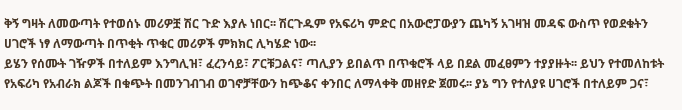ቅኝ ግዛት ለመውጣት የተወሰኑ መሪዎቿ ሽር ጉድ እያሉ ነበር፡፡ ሽርጉዱም የአፍሪካ ምድር በአውሮፓውያን ጨካኝ አገዛዝ መዳፍ ውስጥ የወደቁትን ሀገሮች ነፃ ለማውጣት በጥቂት ጥቁር መሪዎች ምክክር ሊካሄድ ነው፡፡
ይሄን የሰሙት ገዥዎች በተለይም እንግሊዝ፣ ፈረንሳይ፣ ፖርቹጋልና፣ ጣሊያን ይበልጥ በጥቁሮች ላይ በደል መፈፀምን ተያያዙት፡፡ ይህን የተመለከቱት የአፍሪካ የአብራክ ልጆች በቁጭት በመንገብገብ ወገኖቻቸውን ከጭቆና ቀንበር ለማላቀቅ መዘየድ ጀመሩ፡፡ ያኔ ግን የተለያዩ ሀገሮች በተለይም ጋና፣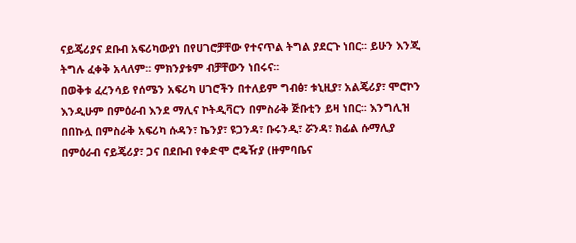ናይጄሪያና ደቡብ አፍሪካውያነ በየሀገሮቻቸው የተናጥል ትግል ያደርጉ ነበር፡፡ ይሁን እንጂ ትግሉ ፈቀቅ አላለም፡፡ ምክንያቱም ብቻቸውን ነበሩና፡፡
በወቅቱ ፈረንሳይ የሰሜን አፍሪካ ሀገሮችን በተለይም ግብፅ፣ ቱኒዚያ፣ አልጄሪያ፣ ሞሮኮን እንዲሁም በምዕራብ እንደ ማሊና ኮትዲቫርን በምስራቅ ጅቡቲን ይዛ ነበር፡፡ እንግሊዝ በበኩሏ በምስራቅ አፍሪካ ሱዳን፣ ኬንያ፣ ዩጋንዳ፣ ቡሩንዲ፣ ሯንዳ፣ ክፊል ሱማሊያ በምዕራብ ናይጄሪያ፣ ጋና በደቡብ የቀድሞ ሮዴዥያ (ዙምባቤና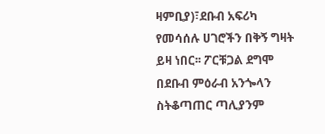ዛምቢያ)፣ደቡብ አፍሪካ የመሳሰሉ ሀገሮችን በቅኝ ግዛት ይዛ ነበር፡፡ ፖርቹጋል ደግሞ በደቡብ ምዕራብ አንጐላን ስትቆጣጠር ጣሊያንም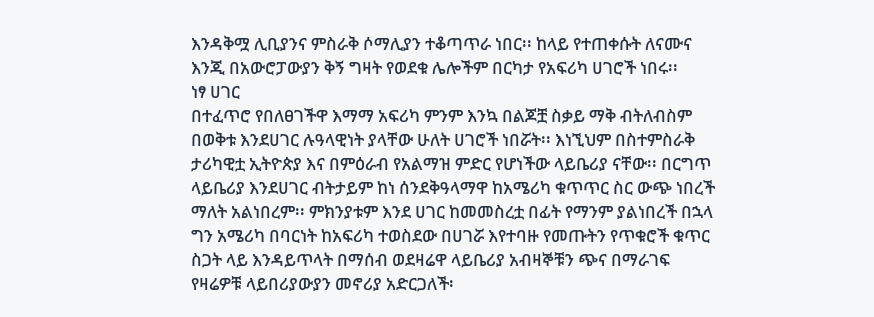እንዳቅሟ ሊቢያንና ምስራቅ ሶማሊያን ተቆጣጥራ ነበር፡፡ ከላይ የተጠቀሱት ለናሙና እንጂ በአውሮፓውያን ቅኝ ግዛት የወደቁ ሌሎችም በርካታ የአፍሪካ ሀገሮች ነበሩ፡፡
ነፃ ሀገር
በተፈጥሮ የበለፀገችዋ እማማ አፍሪካ ምንም እንኳ በልጆቿ ስቃይ ማቅ ብትለብስም በወቅቱ እንደሀገር ሉዓላዊነት ያላቸው ሁለት ሀገሮች ነበሯት፡፡ እነኚህም በስተምስራቅ ታሪካዊቷ ኢትዮጵያ እና በምዕራብ የአልማዝ ምድር የሆነችው ላይቤሪያ ናቸው፡፡ በርግጥ ላይቤሪያ እንደሀገር ብትታይም ከነ ሰንደቅዓላማዋ ከአሜሪካ ቁጥጥር ስር ውጭ ነበረች ማለት አልነበረም፡፡ ምክንያቱም እንደ ሀገር ከመመስረቷ በፊት የማንም ያልነበረች በኋላ ግን አሜሪካ በባርነት ከአፍሪካ ተወስደው በሀገሯ እየተባዙ የመጡትን የጥቁሮች ቁጥር ስጋት ላይ እንዳይጥላት በማሰብ ወደዛሬዋ ላይቤሪያ አብዛኞቹን ጭና በማራገፍ የዛሬዎቹ ላይበሪያውያን መኖሪያ አድርጋለች፡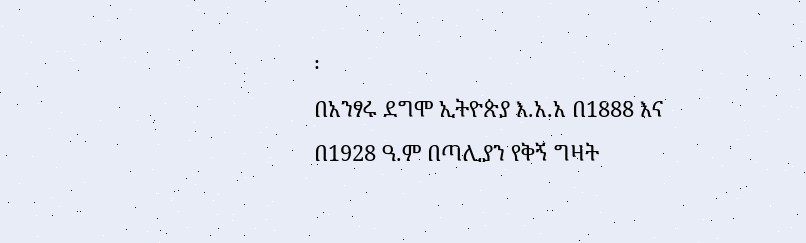፡
በአንፃሩ ደግሞ ኢትዮጵያ እ.አ.አ በ1888 እና በ1928 ዓ.ም በጣሊያን የቅኝ ግዛት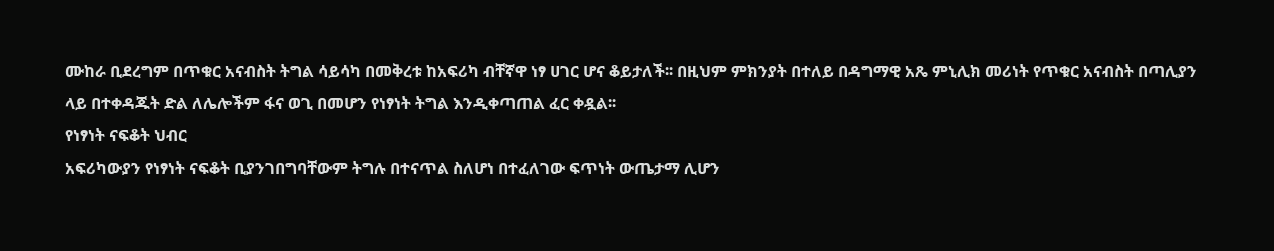ሙከራ ቢደረግም በጥቁር አናብስት ትግል ሳይሳካ በመቅረቱ ከአፍሪካ ብቸኛዋ ነፃ ሀገር ሆና ቆይታለች፡፡ በዚህም ምክንያት በተለይ በዳግማዊ አጼ ምኒሊክ መሪነት የጥቁር አናብስት በጣሊያን ላይ በተቀዳጁት ድል ለሌሎችም ፋና ወጊ በመሆን የነፃነት ትግል እንዲቀጣጠል ፈር ቀዷል፡፡
የነፃነት ናፍቆት ህብር
አፍሪካውያን የነፃነት ናፍቆት ቢያንገበግባቸውም ትግሉ በተናጥል ስለሆነ በተፈለገው ፍጥነት ውጤታማ ሊሆን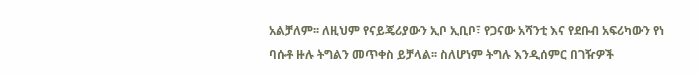አልቻለም፡፡ ለዚህም የናይጄሪያውን ኢቦ ኢቢቦ፣ የጋናው አሻንቲ እና የደቡብ አፍሪካውን የነ ባሱቶ ዙሉ ትግልን መጥቀስ ይቻላል፡፡ ስለሆነም ትግሉ እንዲሰምር በገዥዎች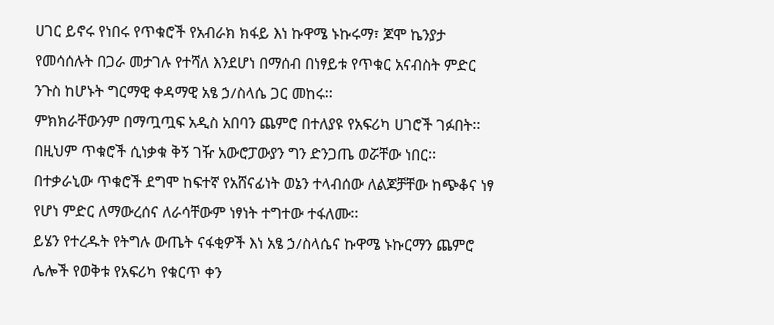ሀገር ይኖሩ የነበሩ የጥቁሮች የአብራክ ክፋይ እነ ኩዋሜ ኑኩሩማ፣ ጆሞ ኬንያታ የመሳሰሉት በጋራ መታገሉ የተሻለ እንደሆነ በማሰብ በነፃይቱ የጥቁር አናብስት ምድር ንጉስ ከሆኑት ግርማዊ ቀዳማዊ አፄ ኃ/ስላሴ ጋር መከሩ፡፡
ምክክራቸውንም በማጧጧፍ አዲስ አበባን ጨምሮ በተለያዩ የአፍሪካ ሀገሮች ገፉበት፡፡ በዚህም ጥቁሮች ሲነቃቁ ቅኝ ገዥ አውሮፓውያን ግን ድንጋጤ ወሯቸው ነበር፡፡ በተቃራኒው ጥቁሮች ደግሞ ከፍተኛ የአሸናፊነት ወኔን ተላብሰው ለልጆቻቸው ከጭቆና ነፃ የሆነ ምድር ለማውረሰና ለራሳቸውም ነፃነት ተግተው ተፋለሙ፡፡
ይሄን የተረዱት የትግሉ ውጤት ናፋቂዎች እነ አፄ ኃ/ስላሴና ኩዋሜ ኑኩርማን ጨምሮ ሌሎች የወቅቱ የአፍሪካ የቁርጥ ቀን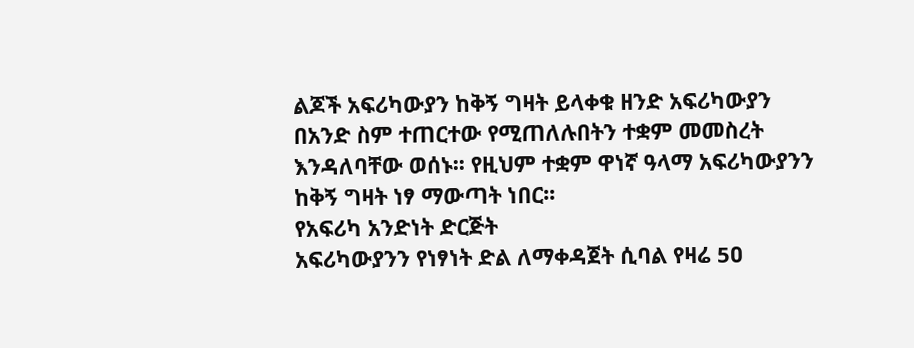ልጆች አፍሪካውያን ከቅኝ ግዛት ይላቀቁ ዘንድ አፍሪካውያን በአንድ ስም ተጠርተው የሚጠለሉበትን ተቋም መመስረት እንዳለባቸው ወሰኑ፡፡ የዚህም ተቋም ዋነኛ ዓላማ አፍሪካውያንን ከቅኝ ግዛት ነፃ ማውጣት ነበር፡፡
የአፍሪካ አንድነት ድርጅት
አፍሪካውያንን የነፃነት ድል ለማቀዳጀት ሲባል የዛሬ 5ዐ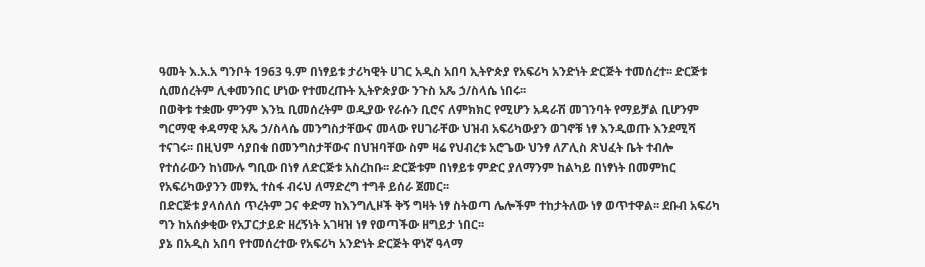ዓመት እ.አ.አ ግንቦት 1963 ዓ.ም በነፃይቱ ታሪካዊት ሀገር አዲስ አበባ ኢትዮጵያ የአፍሪካ አንድነት ድርጅት ተመሰረተ፡፡ ድርጅቱ ሲመሰረትም ሊቀመንበር ሆነው የተመረጡት ኢትዮጵያው ንጉስ አጼ ኃ/ስላሴ ነበሩ፡፡
በወቅቱ ተቋሙ ምንም እንኳ ቢመሰረትም ወዲያው የራሱን ቢሮና ለምክክር የሚሆን አዳራሽ መገንባት የማይቻል ቢሆንም ግርማዊ ቀዳማዊ አጼ ኃ/ስላሴ መንግስታቸውና መላው የሀገራቸው ህዝብ አፍሪካውያን ወገኖቹ ነፃ እንዲወጡ እንደሚሻ ተናገሩ፡፡ በዚህም ሳያበቁ በመንግስታቸውና በህዝባቸው ስም ዛሬ የህብረቱ አሮጌው ህንፃ ለፖሊስ ጽህፈት ቤት ተብሎ የተሰራውን ከነሙሉ ግቢው በነፃ ለድርጅቱ አስረከቡ፡፡ ድርጅቱም በነፃይቱ ምድር ያለማንም ከልካይ በነፃነት በመምከር የአፍሪካውያንን መፃኢ ተስፋ ብሩህ ለማድረግ ተግቶ ይሰራ ጀመር፡፡
በድርጅቱ ያላሰለሰ ጥረትም ጋና ቀድማ ከእንግሊዞች ቅኝ ግዛት ነፃ ስትወጣ ሌሎችም ተከታትለው ነፃ ወጥተዋል፡፡ ደቡብ አፍሪካ ግን ከአሰቃቂው የአፓርታይድ ዘረኝነት አገዛዝ ነፃ የወጣችው ዘግይታ ነበር፡፡
ያኔ በአዲስ አበባ የተመሰረተው የአፍሪካ አንድነት ድርጅት ዋነኛ ዓላማ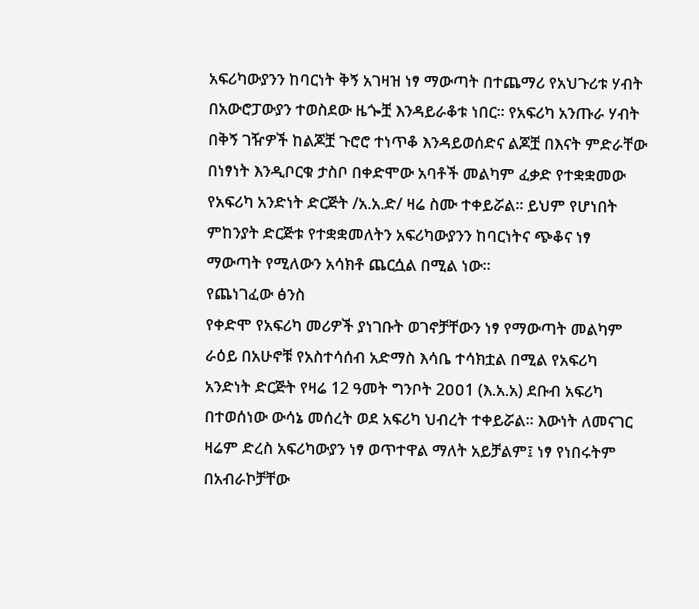አፍሪካውያንን ከባርነት ቅኝ አገዛዝ ነፃ ማውጣት በተጨማሪ የአህጉሪቱ ሃብት በአውሮፓውያን ተወስደው ዜጐቿ እንዳይራቆቱ ነበር፡፡ የአፍሪካ አንጡራ ሃብት በቅኝ ገዥዎች ከልጆቿ ጉሮሮ ተነጥቆ እንዳይወሰድና ልጆቿ በእናት ምድራቸው በነፃነት እንዲቦርቁ ታስቦ በቀድሞው አባቶች መልካም ፈቃድ የተቋቋመው የአፍሪካ አንድነት ድርጅት /አ.አ.ድ/ ዛሬ ስሙ ተቀይሯል፡፡ ይህም የሆነበት ምከንያት ድርጅቱ የተቋቋመለትን አፍሪካውያንን ከባርነትና ጭቆና ነፃ ማውጣት የሚለውን አሳክቶ ጨርሷል በሚል ነው፡፡
የጨነገፈው ፅንስ
የቀድሞ የአፍሪካ መሪዎች ያነገቡት ወገኖቻቸውን ነፃ የማውጣት መልካም ራዕይ በአሁኖቹ የአስተሳሰብ አድማስ እሳቤ ተሳክቷል በሚል የአፍሪካ አንድነት ድርጅት የዛሬ 12 ዓመት ግንቦት 2ዐዐ1 (እ.አ.አ) ደቡብ አፍሪካ በተወሰነው ውሳኔ መሰረት ወደ አፍሪካ ህብረት ተቀይሯል፡፡ እውነት ለመናገር ዛሬም ድረስ አፍሪካውያን ነፃ ወጥተዋል ማለት አይቻልም፤ ነፃ የነበሩትም በአብራኮቻቸው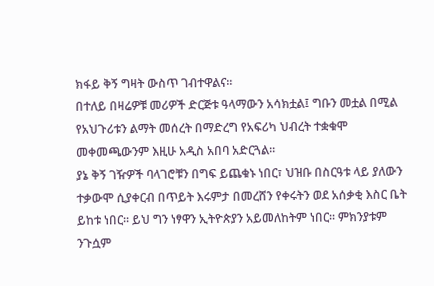ክፋይ ቅኝ ግዛት ውስጥ ገብተዋልና፡፡
በተለይ በዛሬዎቹ መሪዎች ድርጅቱ ዓላማውን አሳክቷል፤ ግቡን መቷል በሚል የአህጉሪቱን ልማት መሰረት በማድረግ የአፍሪካ ህብረት ተቋቁሞ መቀመጫውንም እዚሁ አዲስ አበባ አድርጓል፡፡
ያኔ ቅኝ ገዥዎች ባላገሮቹን በግፍ ይጨቁኑ ነበር፣ ህዝቡ በስርዓቱ ላይ ያለውን ተቃውሞ ሲያቀርብ በጥይት እሩምታ በመረሸን የቀሩትን ወደ አሰቃቂ እስር ቤት ይከቱ ነበር፡፡ ይህ ግን ነፃዋን ኢትዮጵያን አይመለከትም ነበር፡፡ ምክንያቱም ንጉሷም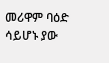መሪዋም ባዕድ ሳይሆኑ ያው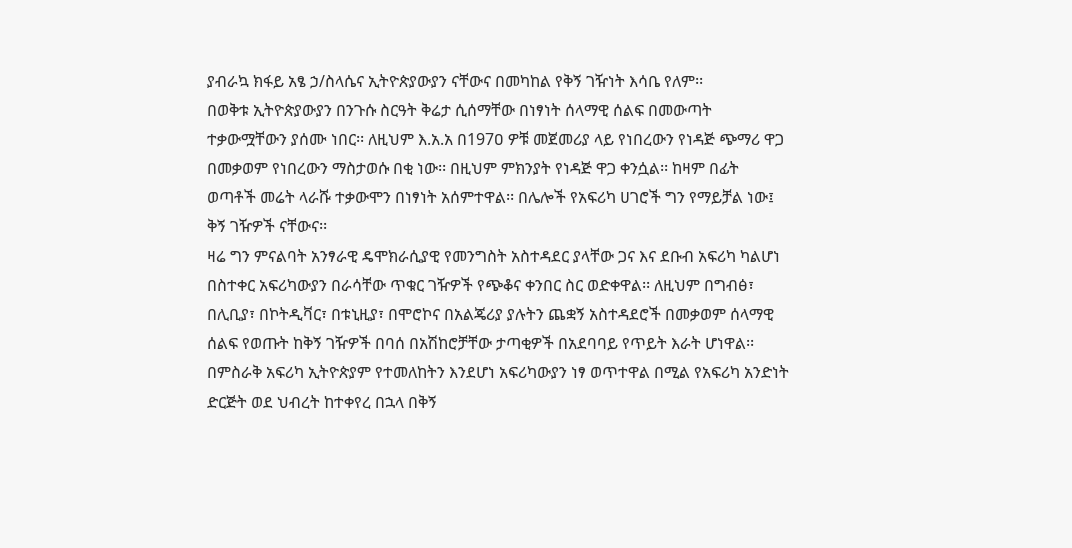ያብራኳ ክፋይ አፄ ኃ/ስላሴና ኢትዮጵያውያን ናቸውና በመካከል የቅኝ ገዥነት እሳቤ የለም፡፡
በወቅቱ ኢትዮጵያውያን በንጉሱ ስርዓት ቅሬታ ሲሰማቸው በነፃነት ሰላማዊ ሰልፍ በመውጣት ተቃውሟቸውን ያሰሙ ነበር፡፡ ለዚህም እ.አ.አ በ197ዐ ዎቹ መጀመሪያ ላይ የነበረውን የነዳጅ ጭማሪ ዋጋ በመቃወም የነበረውን ማስታወሱ በቂ ነው፡፡ በዚህም ምክንያት የነዳጅ ዋጋ ቀንሷል፡፡ ከዛም በፊት ወጣቶች መሬት ላራሹ ተቃውሞን በነፃነት አሰምተዋል፡፡ በሌሎች የአፍሪካ ሀገሮች ግን የማይቻል ነው፤ ቅኝ ገዥዎች ናቸውና፡፡
ዛሬ ግን ምናልባት አንፃራዊ ዴሞክራሲያዊ የመንግስት አስተዳደር ያላቸው ጋና እና ደቡብ አፍሪካ ካልሆነ በስተቀር አፍሪካውያን በራሳቸው ጥቁር ገዥዎች የጭቆና ቀንበር ስር ወድቀዋል፡፡ ለዚህም በግብፅ፣ በሊቢያ፣ በኮትዲቫር፣ በቱኒዚያ፣ በሞሮኮና በአልጄሪያ ያሉትን ጨቋኝ አስተዳደሮች በመቃወም ሰላማዊ ሰልፍ የወጡት ከቅኝ ገዥዎች በባሰ በአሽከሮቻቸው ታጣቂዎች በአደባባይ የጥይት እራት ሆነዋል፡፡
በምስራቅ አፍሪካ ኢትዮጵያም የተመለከትን እንደሆነ አፍሪካውያን ነፃ ወጥተዋል በሚል የአፍሪካ አንድነት ድርጅት ወደ ህብረት ከተቀየረ በኋላ በቅኝ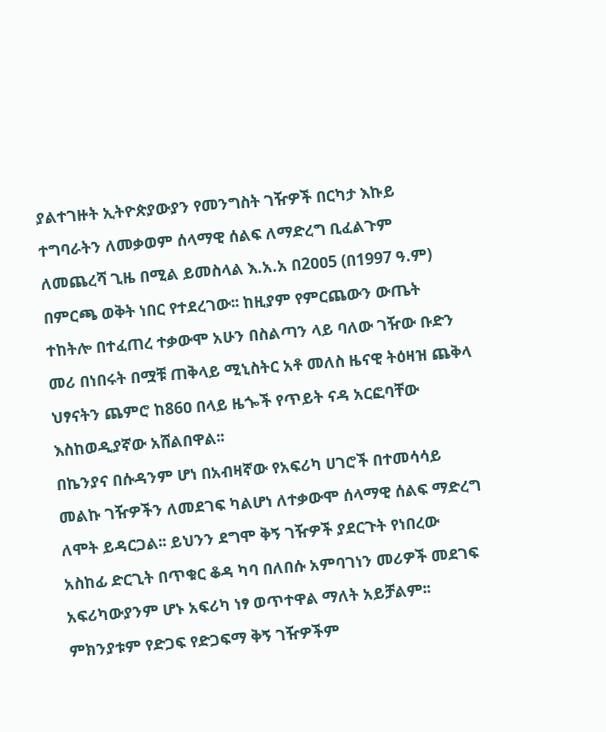ያልተገዙት ኢትዮጵያውያን የመንግስት ገዥዎች በርካታ እኩይ ተግባራትን ለመቃወም ሰላማዊ ሰልፍ ለማድረግ ቢፈልጉም ለመጨረሻ ጊዜ በሚል ይመስላል እ.አ.አ በ2ዐዐ5 (በ1997 ዓ.ም) በምርጫ ወቅት ነበር የተደረገው፡፡ ከዚያም የምርጨውን ውጤት ተከትሎ በተፈጠረ ተቃውሞ አሁን በስልጣን ላይ ባለው ገዥው ቡድን መሪ በነበሩት በሟቹ ጠቅላይ ሚኒስትር አቶ መለስ ዜናዊ ትዕዛዝ ጨቅላ ህፃናትን ጨምሮ ከ86ዐ በላይ ዜጐች የጥይት ናዳ አርፎባቸው እስከወዲያኛው አሸልበዋል፡፡
በኬንያና በሱዳንም ሆነ በአብዛኛው የአፍሪካ ሀገሮች በተመሳሳይ መልኩ ገዥዎችን ለመደገፍ ካልሆነ ለተቃውሞ ሰላማዊ ሰልፍ ማድረግ ለሞት ይዳርጋል፡፡ ይህንን ደግሞ ቅኝ ገዥዎች ያደርጉት የነበረው አስከፊ ድርጊት በጥቁር ቆዳ ካባ በለበሱ አምባገነን መሪዎች መደገፍ አፍሪካውያንም ሆኑ አፍሪካ ነፃ ወጥተዋል ማለት አይቻልም፡፡ ምክንያቱም የድጋፍ የድጋፍማ ቅኝ ገዥዎችም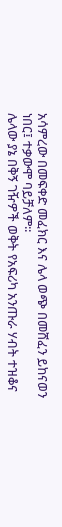አሳምረው በመፍቀድ መፈክር እና ሌላ ወጭ በመሸፈን ይከናወን ነበር፤ ተቃውሞ ባይቻለም፡፡
ሌላው ያኔ በቅኝ ገዥዎች ወቅት የአፍሪካ አንጡራ ሃብት ተዝቆና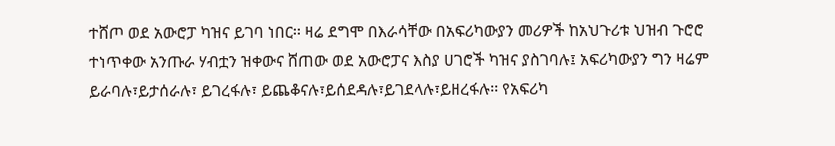ተሸጦ ወደ አውሮፓ ካዝና ይገባ ነበር፡፡ ዛሬ ደግሞ በእራሳቸው በአፍሪካውያን መሪዎች ከአህጉሪቱ ህዝብ ጉሮሮ ተነጥቀው አንጡራ ሃብቷን ዝቀውና ሸጠው ወደ አውሮፓና እስያ ሀገሮች ካዝና ያስገባሉ፤ አፍሪካውያን ግን ዛሬም ይራባሉ፣ይታሰራሉ፣ ይገረፋሉ፣ ይጨቆናሉ፣ይሰደዳሉ፣ይገደላሉ፣ይዘረፋሉ፡፡ የአፍሪካ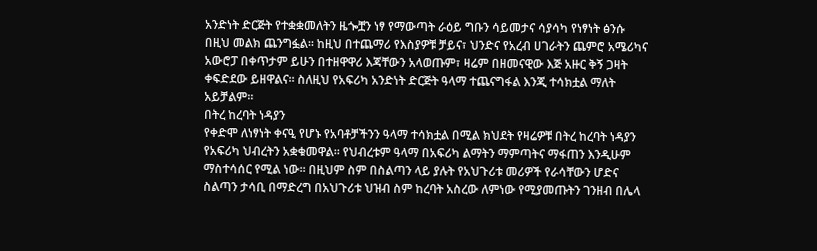አንድነት ድርጅት የተቋቋመለትን ዜጐቿን ነፃ የማውጣት ራዕይ ግቡን ሳይመታና ሳያሳካ የነፃነት ፅንሱ በዚህ መልክ ጨንግፏል፡፡ ከዚህ በተጨማሪ የእስያዎቹ ቻይና፣ ህንድና የአረብ ሀገራትን ጨምሮ አሜሪካና አውሮፓ በቀጥታም ይሁን በተዘዋዋሪ እጃቸውን አላወጡም፣ ዛሬም በዘመናዊው እጅ አዙር ቅኝ ጋዛት ቀፍድደው ይዘዋልና፡፡ ስለዚህ የአፍሪካ አንድነት ድርጅት ዓላማ ተጨናግፋል እንጂ ተሳክቷል ማለት አይቻልም፡፡
በትረ ከረባት ነዳያን
የቀድሞ ለነፃነት ቀናዒ የሆኑ የአባቶቻችንን ዓላማ ተሳክቷል በሚል ክህደት የዛሬዎቹ በትረ ከረባት ነዳያን የአፍሪካ ህብረትን አቋቁመዋል፡፡ የህብረቱም ዓላማ በአፍሪካ ልማትን ማምጣትና ማፋጠን እንዲሁም ማስተሳሰር የሚል ነው፡፡ በዚህም ስም በስልጣን ላይ ያሉት የአህጉሪቱ መሪዎች የራሳቸውን ሆድና ስልጣን ታሳቢ በማድረግ በአህጉሪቱ ህዝብ ስም ከረባት አስረው ለምነው የሚያመጡትን ገንዘብ በሌላ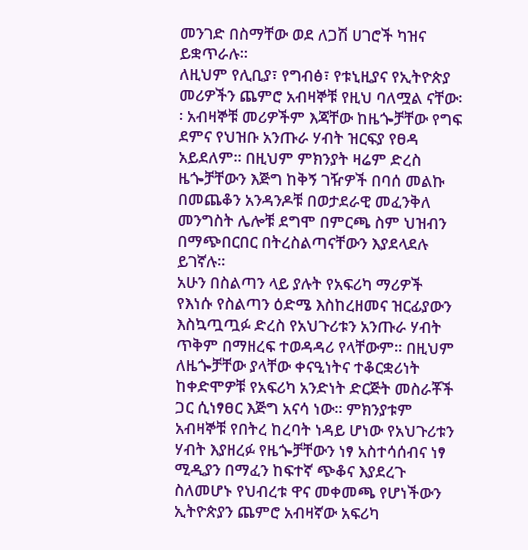መንገድ በስማቸው ወደ ለጋሽ ሀገሮች ካዝና ይቋጥራሉ፡፡
ለዚህም የሊቢያ፣ የግብፅ፣ የቱኒዚያና የኢትዮጵያ መሪዎችን ጨምሮ አብዛኞቹ የዚህ ባለሟል ናቸው፡፡ አብዛኞቹ መሪዎችም እጃቸው ከዜጐቻቸው የግፍ ደምና የህዝቡ አንጡራ ሃብት ዝርፍያ የፀዳ አይደለም፡፡ በዚህም ምክንያት ዛሬም ድረስ ዜጐቻቸውን እጅግ ከቅኝ ገዥዎች በባሰ መልኩ በመጨቆን አንዳንዶቹ በወታደራዊ መፈንቅለ መንግስት ሌሎቹ ደግሞ በምርጫ ስም ህዝብን በማጭበርበር በትረስልጣናቸውን እያደላደሉ ይገኛሉ፡፡
አሁን በስልጣን ላይ ያሉት የአፍሪካ ማሪዎች የእነሱ የስልጣን ዕድሜ እስከረዘመና ዝርፊያውን እስኳጧጧፉ ድረስ የአህጉሪቱን አንጡራ ሃብት ጥቅም በማዘረፍ ተወዳዳሪ የላቸውም፡፡ በዚህም ለዜጐቻቸው ያላቸው ቀናዒነትና ተቆርቋሪነት ከቀድሞዎቹ የአፍሪካ አንድነት ድርጅት መስራቾች ጋር ሲነፃፀር እጅግ አናሳ ነው፡፡ ምክንያቱም አብዛኞቹ የበትረ ከረባት ነዳይ ሆነው የአህጉሪቱን ሃብት እያዘረፉ የዜጐቻቸውን ነፃ አስተሳሰብና ነፃ ሚዲያን በማፈን ከፍተኛ ጭቆና እያደረጉ ስለመሆኑ የህብረቱ ዋና መቀመጫ የሆነችውን ኢትዮጵያን ጨምሮ አብዛኛው አፍሪካ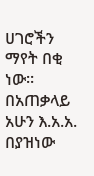ሀገሮችን ማየት በቂ ነው፡፡
በአጠቃላይ አሁን እ.አ.አ. በያዝነው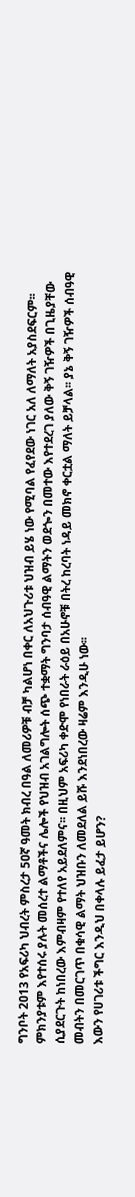ግንቦት 2ዐ13 የአፍሪካ ህብረት ምስረታ 5ዐኛ ዓመት ክብረ በዓል ለመሪዎቹ ብቻ ካልሆነ በቀር ለአህጉሪቱ ህዝብ ይሄ ነው የሚባል የፈየደው ነገር አለ ለማለት አያስደፍርም፡፡ ምክንያቱም እየተሰሩ ያሉት መሰረተ ልማቶችና ሌሎች የህዝብ አገልግሎት ሰጭ ተቋማት ግንባታ ሰብዓዊ ልማትን ወደጐን በመተው እየተደረገ ያለው ቅኝ ገዥዎች በጊዜያቸው ሲያደርጉት ከነበረው እምብዛም የተለየ አይደለምና፡፡ በዚህም አፍሪካ ቀድሞ የነበራት ራዕይ በአሁኖቹ በትረ ከረባት ነዳይ መክኖ ቀርቷል ማለት ይቻላል፡፡ ያኔ ቅኝ ገዥዎች ሰብዓዊ መብትን በመርገጥ በቁሳዊ ልማት ህዝቡን ለመደለል ይሹ እንደነበረው ዛሬም እንዲሁ ነው፡፡
እውን የሀገሪቱ ችግር እንዲህ በቀላሉ ይፈታ ይሆን?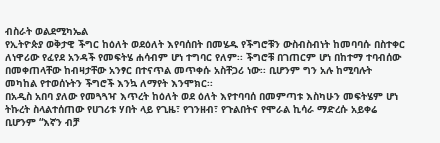ብስራት ወልደሚካኤል
የኢትዮጵያ ወቅታዊ ችግር ከዕለት ወደዕለት እየባሰበት በመሄዱ የችግሮቹን ውስብስብነት ከመባባሱ በስተቀር ለነዋሪው የፈየደ አንዳች የመፍትሄ ሐሳብም ሆነ ተግባር የለም፡፡ ችግሮቹ በገጠርም ሆነ በከተማ ተባብሰው በመቀጠላቸው ከብዛታቸው አንፃር በተናጥል መጥቀሱ አስቸጋሪ ነው፡፡ ቢሆንም ግን አሉ ከሚባሉት መካከል የተወሰኑትን ችግሮች እንኳ ለማየት እንሞክር፡፡
በአዲስ አበባ ያለው የመጓጓዣ እጥረት ከዕለት ወደ ዕለት እየተባባሰ በመምጣቱ እስካሁን መፍትሄም ሆነ ትኩረት ስላልተሰጠው የሀገሪቱ ሃበት ላይ የጊዜ፣ የገንዘብ፣ የጉልበትና የሞራል ኪሳራ ማድረሱ አይቀሬ ቢሆንም “እኛን ብቻ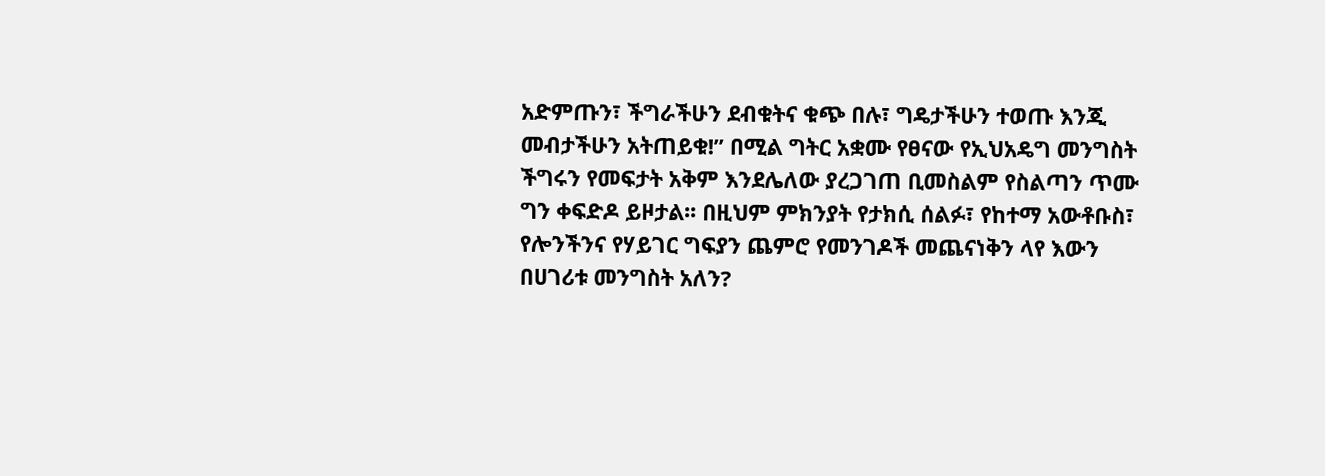አድምጡን፣ ችግራችሁን ደብቁትና ቁጭ በሉ፣ ግዴታችሁን ተወጡ እንጂ መብታችሁን አትጠይቁ!” በሚል ግትር አቋሙ የፀናው የኢህአዴግ መንግስት ችግሩን የመፍታት አቅም እንደሌለው ያረጋገጠ ቢመስልም የስልጣን ጥሙ ግን ቀፍድዶ ይዞታል፡፡ በዚህም ምክንያት የታክሲ ሰልፉ፣ የከተማ አውቶቡስ፣ የሎንችንና የሃይገር ግፍያን ጨምሮ የመንገዶች መጨናነቅን ላየ እውን በሀገሪቱ መንግስት አለን?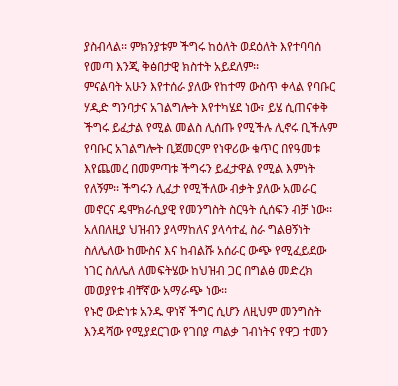ያስብላል፡፡ ምክንያቱም ችግሩ ከዕለት ወደዕለት እየተባባሰ የመጣ እንጂ ቅፅበታዊ ክስተት አይደለም፡፡
ምናልባት አሁን እየተሰራ ያለው የከተማ ውስጥ ቀላል የባቡር ሃዲድ ግንባታና አገልግሎት እየተካሄደ ነው፣ ይሄ ሲጠናቀቅ ችግሩ ይፈታል የሚል መልስ ሊሰጡ የሚችሉ ሊኖሩ ቢችሉም የባቡር አገልግሎት ቢጀመርም የነዋሪው ቁጥር በየዓመቱ እየጨመረ በመምጣቱ ችግሩን ይፈታዋል የሚል እምነት የለኝም፡፡ ችግሩን ሊፈታ የሚችለው ብቃት ያለው አመራር መኖርና ዴሞክራሲያዊ የመንግስት ስርዓት ሲሰፍን ብቻ ነው፡፡ አለበለዚያ ህዝብን ያላማከለና ያላሳተፈ ስራ ግልፀኝነት ስለሌለው ከሙስና እና ከብልሹ አሰራር ውጭ የሚፈይደው ነገር ስለሌለ ለመፍትሄው ከህዝብ ጋር በግልፅ መድረክ መወያየቱ ብቸኛው አማራጭ ነው፡፡
የኑሮ ውድነቱ አንዱ ዋነኛ ችግር ሲሆን ለዚህም መንግስት እንዳሻው የሚያደርገው የገበያ ጣልቃ ገብነትና የዋጋ ተመን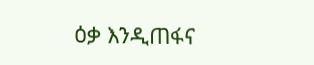ዕቃ እንዲጠፋና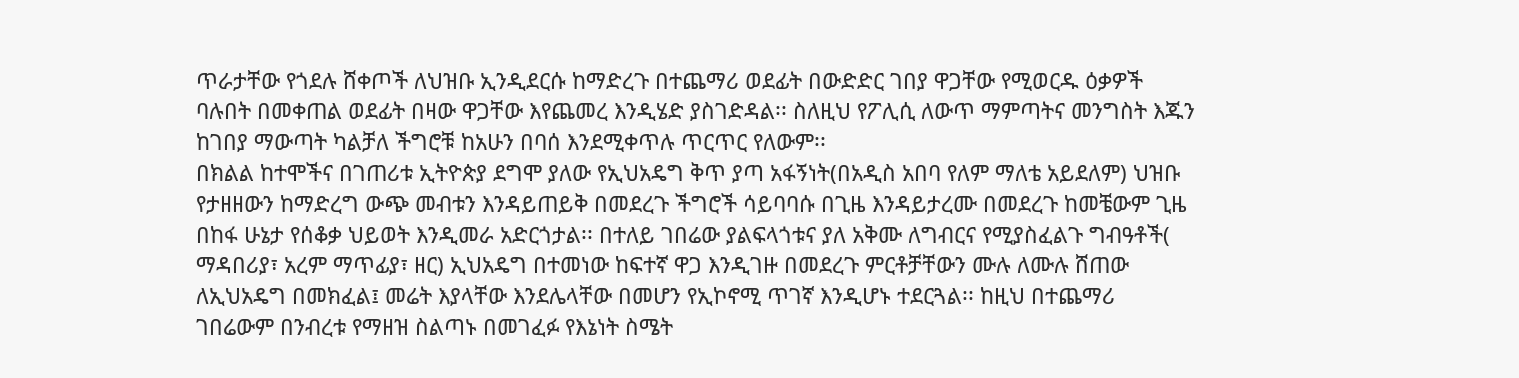ጥራታቸው የጎደሉ ሸቀጦች ለህዝቡ ኢንዲደርሱ ከማድረጉ በተጨማሪ ወደፊት በውድድር ገበያ ዋጋቸው የሚወርዱ ዕቃዎች ባሉበት በመቀጠል ወደፊት በዛው ዋጋቸው እየጨመረ እንዲሄድ ያስገድዳል፡፡ ስለዚህ የፖሊሲ ለውጥ ማምጣትና መንግስት እጁን ከገበያ ማውጣት ካልቻለ ችግሮቹ ከአሁን በባሰ እንደሚቀጥሉ ጥርጥር የለውም፡፡
በክልል ከተሞችና በገጠሪቱ ኢትዮጵያ ደግሞ ያለው የኢህአዴግ ቅጥ ያጣ አፋኝነት(በአዲስ አበባ የለም ማለቴ አይደለም) ህዝቡ የታዘዘውን ከማድረግ ውጭ መብቱን እንዳይጠይቅ በመደረጉ ችግሮች ሳይባባሱ በጊዜ እንዳይታረሙ በመደረጉ ከመቼውም ጊዜ በከፋ ሁኔታ የሰቆቃ ህይወት እንዲመራ አድርጎታል፡፡ በተለይ ገበሬው ያልፍላጎቱና ያለ አቅሙ ለግብርና የሚያስፈልጉ ግብዓቶች( ማዳበሪያ፣ አረም ማጥፊያ፣ ዘር) ኢህአዴግ በተመነው ከፍተኛ ዋጋ እንዲገዙ በመደረጉ ምርቶቻቸውን ሙሉ ለሙሉ ሸጠው ለኢህአዴግ በመክፈል፤ መሬት እያላቸው እንደሌላቸው በመሆን የኢኮኖሚ ጥገኛ እንዲሆኑ ተደርጓል፡፡ ከዚህ በተጨማሪ ገበሬውም በንብረቱ የማዘዝ ስልጣኑ በመገፈፉ የእኔነት ስሜት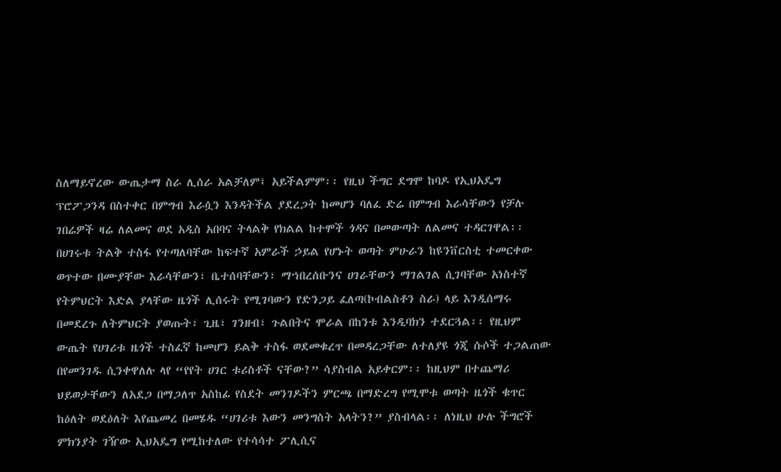ስለማይኖረው ውጤታማ ስራ ሊሰራ አልቻለም፤ አይችልምም፡፡ የዚህ ችግር ደግሞ ከባዶ የኢህአዴግ ፕሮፖጋንዳ በስተቀር በምግብ እራሷን እንዳትችል ያደረጋት ከመሆን ባለፈ ድሬ በምግብ እራሳቸውን የቻሉ ገበሬዎች ዛሬ ለልመና ወደ አዲስ አበባና ትላልቅ የክልል ከተሞች ጎዳና በመውጣት ለልመና ተዳርገዋል፡፡
በሀገሩቱ ትልቅ ተስፋ የተጣለባቸው ከፍተኛ አምራች ኃይል የሆኑት ወጣት ምሁራን ከዩንቨርስቲ ተመርቀው ወጥተው በሙያቸው እራሳቸውን፣ ቤተሰባቸውን፣ ማኀበረሰቡንና ሀገራቸውን ማገልገል ሲገባቸው አነስተኛ የትምህርት እድል ያላቸው ዜጎች ሊሰሩት የሚገባውን የድንጋይ ፈለጣ(ኮብልስቶን ስራ) ላይ እንዲሰማሩ በመደረጉ ለትምህርት ያወጡት፣ ጊዜ፣ ገንዘብ፣ ጉልበትና ሞራል በከንቱ እንዲባክን ተደርጓል፡፡ የዚህም ውጤት የሀገሪቱ ዜጎች ተስፈኛ ከመሆን ይልቅ ተስፋ ወደመቁረጥ በመዳረጋቸው ለተለያዩ ጎጂ ሱሶች ተጋልጠው በየመንገዱ ሲንቀዋለሉ ላየ “የየት ሀገር ቱሪስቶች ናቸው?” ሳያስብል አይቀርም፡፡ ከዚህም በተጨማሪ ህይወታቸውን ለአደጋ በማጋለጥ አስከፊ የስደት መንገዶችን ምርጫ በማድረግ የሚሞቱ ወጣት ዜጎች ቁጥር ከዕለት ወደዕለት እየጨመረ በመሄዱ “ሀገሪቱ እውን መንግስት አላትን?” ያስብላል፡፡ ለነዚህ ሁሉ ችግሮች ምክንያት ገዥው ኢህአዴግ የሚከተለው የተሳሳተ ፖሊሲና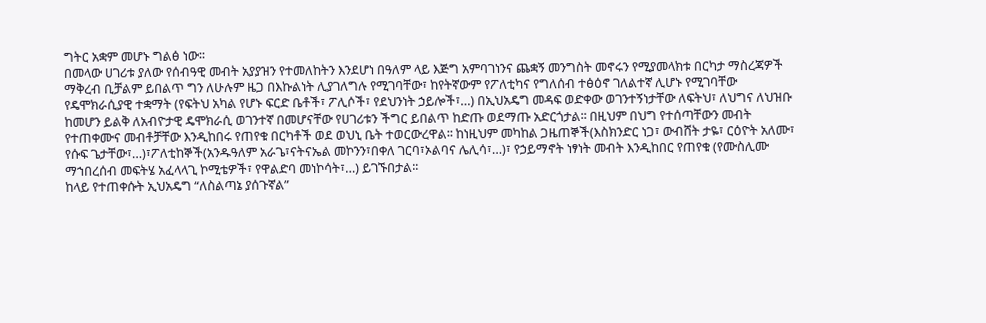ግትር አቋም መሆኑ ግልፅ ነው፡፡
በመላው ሀገሪቱ ያለው የሰብዓዊ መብት አያያዝን የተመለከትን እንደሆነ በዓለም ላይ እጅግ አምባገነንና ጨቋኝ መንግስት መኖሩን የሚያመላክቱ በርካታ ማስረጃዎች ማቅረብ ቢቻልም ይበልጥ ግን ለሁሉም ዜጋ በእኩልነት ሊያገለግሉ የሚገባቸው፣ ከየትኛውም የፖለቲካና የግለሰብ ተፅዕኖ ገለልተኛ ሊሆኑ የሚገባቸው የዴሞክራሲያዊ ተቋማት (የፍትህ አካል የሆኑ ፍርድ ቤቶች፣ ፖሊሶች፣ የደህንነት ኃይሎች፣…) በኢህአዴግ መዳፍ ወድቀው ወገንተኝነታቸው ለፍትህ፣ ለህግና ለህዝቡ ከመሆን ይልቅ ለአብዮታዊ ዴሞክራሲ ወገንተኛ በመሆናቸው የሀገሪቱን ችግር ይበልጥ ከድጡ ወደማጡ አድርጎታል፡፡ በዚህም በህግ የተሰጣቸውን መብት የተጠቀሙና መብቶቻቸው እንዲከበሩ የጠየቁ በርካቶች ወደ ወህኒ ቤት ተወርውረዋል፡፡ ከነዚህም መካከል ጋዜጠኞች(እስክንድር ነጋ፣ ውብሸት ታዬ፣ ርዕዮት አለሙ፣ የሱፍ ጌታቸው፣…)፣ፖለቲከኞች(አንዱዓለም አራጌ፣ናትናኤል መኮንን፣በቀለ ገርባ፣ኦልባና ሌሊሳ፣…)፣ የኃይማኖት ነፃነት መብት እንዲከበር የጠየቁ (የሙስሊሙ ማኀበረሰብ መፍትሄ አፈላላጊ ኮሚቴዎች፣ የዋልድባ መነኮሳት፣…) ይገኙበታል፡፡
ከላይ የተጠቀሱት ኢህአዴግ “ለስልጣኔ ያሰጉኛል”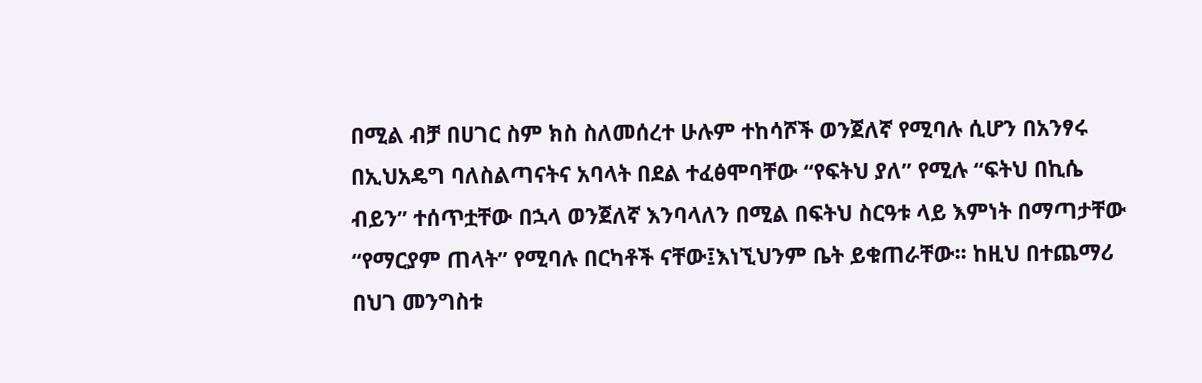በሚል ብቻ በሀገር ስም ክስ ስለመሰረተ ሁሉም ተከሳሾች ወንጀለኛ የሚባሉ ሲሆን በአንፃሩ በኢህአዴግ ባለስልጣናትና አባላት በደል ተፈፅሞባቸው “የፍትህ ያለ” የሚሉ “ፍትህ በኪሴ ብይን” ተሰጥቷቸው በኋላ ወንጀለኛ እንባላለን በሚል በፍትህ ስርዓቱ ላይ እምነት በማጣታቸው “የማርያም ጠላት” የሚባሉ በርካቶች ናቸው፤እነኚህንም ቤት ይቁጠራቸው፡፡ ከዚህ በተጨማሪ በህገ መንግስቱ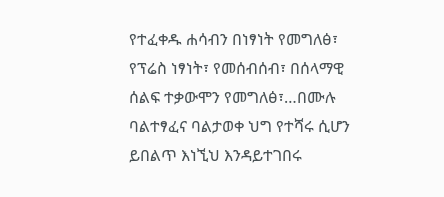የተፈቀዱ ሐሳብን በነፃነት የመግለፅ፣ የፕሬስ ነፃነት፣ የመሰብሰብ፣ በሰላማዊ ሰልፍ ተቃውሞን የመግለፅ፣…በሙሉ ባልተፃፈና ባልታወቀ ህግ የተሻሩ ሲሆን ይበልጥ እነኚህ እንዳይተገበሩ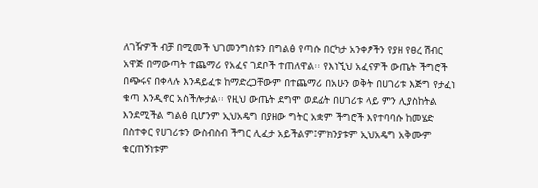ለገዥዎች ብቻ በሚመች ህገመንግስቱን በግልፅ የጣሱ በርካታ አንቀፆችን የያዘ የፀረ ሽብር አዋጅ በማውጣት ተጨማሪ የአፈና ገደቦች ተጠለዋል፡፡ የእነኚህ አፈናዎች ውጤት ችግሮች በጭሩና በቀላሉ እንዳይፈቱ ከማድረጋቸውም በተጨማሪ በአሁን ወቅት በሀገሪቱ እጅግ የታፈነ ቁጣ እንዲኖር አስችሎታል፡፡ የዚህ ውጤት ደግሞ ወደፊት በሀገሪቱ ላይ ምን ሊያስከትል እንደሚችል ግልፅ ቢሆንም ኢህአዴግ በያዘው ግትር አቋም ችግሮች እየተባባሱ ከመሄድ በስተቀር የሀገሪቱን ውስብስብ ችግር ሊፈታ አይችልም፤ምክንያቱም ኢህአዴግ አቅሙም ቁርጠኝነቱም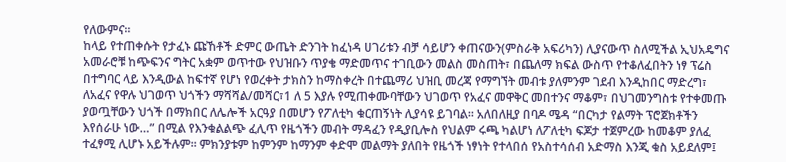የለውምና፡፡
ከላይ የተጠቀሱት የታፈኑ ጩኸቶች ድምር ውጤት ድንገት ከፈነዳ ሀገሪቱን ብቻ ሳይሆን ቀጠናውን(ምስራቅ አፍሪካን) ሊያናውጥ ስለሚችል ኢህአዴግና አመራሮቹ ከጭፍንና ግትር አቋም ወጥተው የህዝቡን ጥያቄ ማድመጥና ተገቢውን መልስ መስጠት፣ በጨለማ ክፍል ውስጥ የተቆለፈበትን ነፃ ፕሬስ በተግባር ላይ እንዲውል ከፍተኛ የሆነ የወረቀት ታክስን ከማስቀረት በተጨማሪ ህዝቢ መረጃ የማግኘት መብቱ ያለምንም ገደብ እንዲከበር ማድረግ፣ ለአፈና የዋሉ ህገወጥ ህጎችን ማሻሻል/መሻር፣1 ለ 5 እያሉ የሚጠቀሙባቸውን ህገወጥ የአፈና መዋቅር መበተንና ማቆም፣ በህገመንግስቱ የተቀመጡ ያወጧቸውን ህጎች በማክበር ለሌሎች አርዓያ በመሆን የፖለቲካ ቁርጠኝነት ሊያሳዩ ይገባል፡፡ አለበለዚያ በባዶ ሜዳ “በርካታ የልማት ፕሮጀክቶችን እየሰራሁ ነው…” በሚል የእንቁልልጭ ፈሊጥ የዜጎችን መብት ማዳፈን የዲያቢሎስ የህልም ሩጫ ካልሆነ ለፖለቲካ ፍጆታ ተጀምረው ከመቆም ያለፈ ተፈፃሚ ሊሆኑ አይችሉም፡፡ ምክንያቱም ከምንም ከማንም ቀድሞ መልማት ያለበት የዜጎች ነፃነት የተላበሰ የአስተሳሰብ አድማስ እንጂ ቁስ አይደለም፤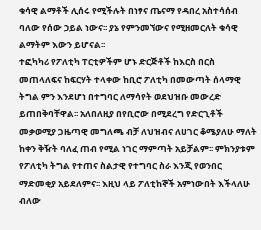ቁሳዊ ልማቶች ሊሰሩ የሚችሉት በነፃና ጤናማ የዳበረ አስተሳሰብ ባለው የሰው ኃይል ነውና፡፡ ያኔ የምንመኘውና የሚዘመርለት ቁሳዊ ልማትም እውን ይሆናል፡፡
ተፎካካሪ የፖለቲካ ፐርቲዎችም ሆኑ ድርጅቶች ከእርስ በርስ መጠላለፍና ከፍርሃት ተላቀው ከቢሮ ፖለቲካ በመውጣት ሰላማዊ ትግል ምን እንደሆነ በተግባር ለማሳየት ወደህዝቡ መውረድ ይጠበቅባቸዋል፡፡ አለበለዚያ በየቢሮው በሚደረግ የድርጊቶች መቃወሚያ ጋዜጣዊ መግለጫ ብቻ ለህዝብና ለሀገር ቆሜያለሁ ማለት ከቀን ቅዥት ባለፈ ጠብ የሚል ነገር ማምጣት አይቻልም፡፡ ምክንያቱም የፖለቲካ ትግል የተጠና ስልታዊ የተግባር ስራ እንጂ የወንበር ማድመቂያ አይደለምና፡፡ እዚህ ላይ ፖለቲከኞች አምነውበት እችላለሁ ብለው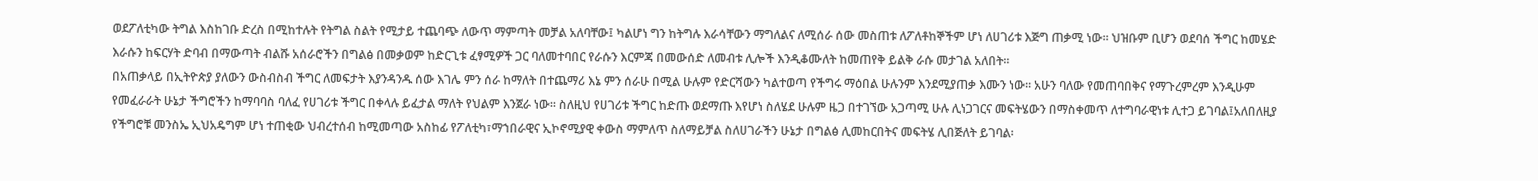ወደፖለቲካው ትግል እስከገቡ ድረስ በሚከተሉት የትግል ስልት የሚታይ ተጨባጭ ለውጥ ማምጣት መቻል አለባቸው፤ ካልሆነ ግን ከትግሉ እራሳቸውን ማግለልና ለሚሰራ ሰው መስጠቱ ለፖለቶከኞችም ሆነ ለሀገሪቱ እጅግ ጠቃሚ ነው፡፡ ህዝቡም ቢሆን ወደባሰ ችግር ከመሄድ እራሱን ከፍርሃት ድባብ በማውጣት ብልሹ አሰራሮችን በግልፅ በመቃወም ከድርጊቱ ፈፃሚዎች ጋር ባለመተባበር የራሱን እርምጃ በመውሰድ ለመብቱ ሊሎች እንዲቆሙለት ከመጠየቅ ይልቅ ራሱ መታገል አለበት፡፡
በአጠቃላይ በኢትዮጵያ ያለውን ውስብስብ ችግር ለመፍታት እያንዳንዱ ሰው እገሌ ምን ሰራ ከማለት በተጨማሪ እኔ ምን ሰራሁ በሚል ሁሉም የድርሻውን ካልተወጣ የችግሩ ማዕበል ሁሉንም እንደሚያጠቃ እሙን ነው፡፡ አሁን ባለው የመጠባበቅና የማጉረምረም እንዲሁም የመፈራራት ሁኔታ ችግሮችን ከማባባስ ባለፈ የሀገሪቱ ችግር በቀላሉ ይፈታል ማለት የህልም እንጀራ ነው፡፡ ስለዚህ የሀገሪቱ ችግር ከድጡ ወደማጡ እየሆነ ስለሄደ ሁሉም ዜጋ በተገኘው አጋጣሚ ሁሉ ሊነጋገርና መፍትሄውን በማስቀመጥ ለተግባራዊነቱ ሊተጋ ይገባል፤አለበለዚያ የችግሮቹ መንስኤ ኢህአዴግም ሆነ ተጠቂው ህብረተሰብ ከሚመጣው አስከፊ የፖለቲካ፣ማኀበራዊና ኢኮኖሚያዊ ቀውስ ማምለጥ ስለማይቻል ስለሀገራችን ሁኔታ በግልፅ ሊመከርበትና መፍትሄ ሊበጅለት ይገባል፡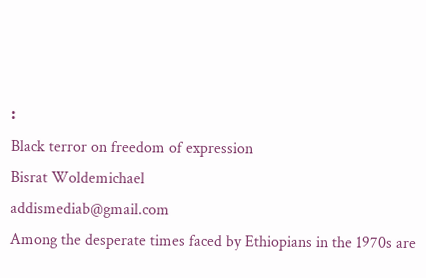፡
Black terror on freedom of expression
Bisrat Woldemichael
addismediab@gmail.com
Among the desperate times faced by Ethiopians in the 1970s are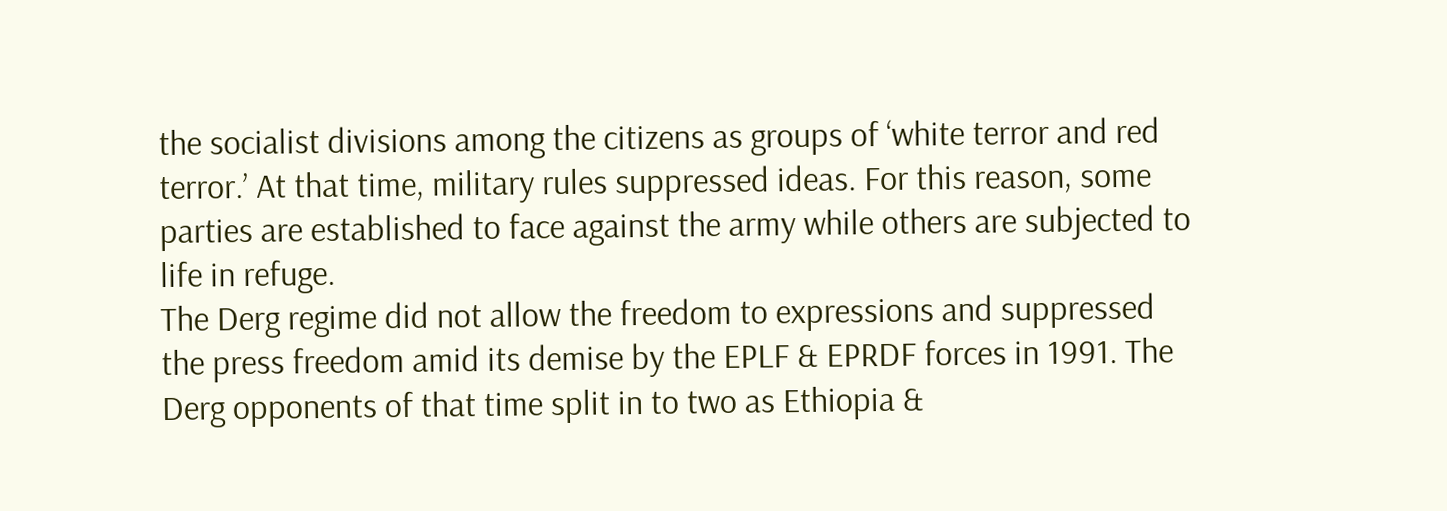the socialist divisions among the citizens as groups of ‘white terror and red terror.’ At that time, military rules suppressed ideas. For this reason, some parties are established to face against the army while others are subjected to life in refuge.
The Derg regime did not allow the freedom to expressions and suppressed the press freedom amid its demise by the EPLF & EPRDF forces in 1991. The Derg opponents of that time split in to two as Ethiopia &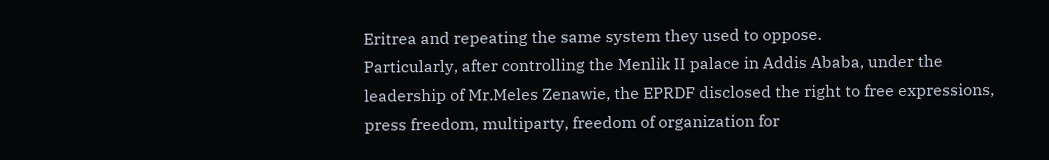Eritrea and repeating the same system they used to oppose.
Particularly, after controlling the Menlik II palace in Addis Ababa, under the leadership of Mr.Meles Zenawie, the EPRDF disclosed the right to free expressions, press freedom, multiparty, freedom of organization for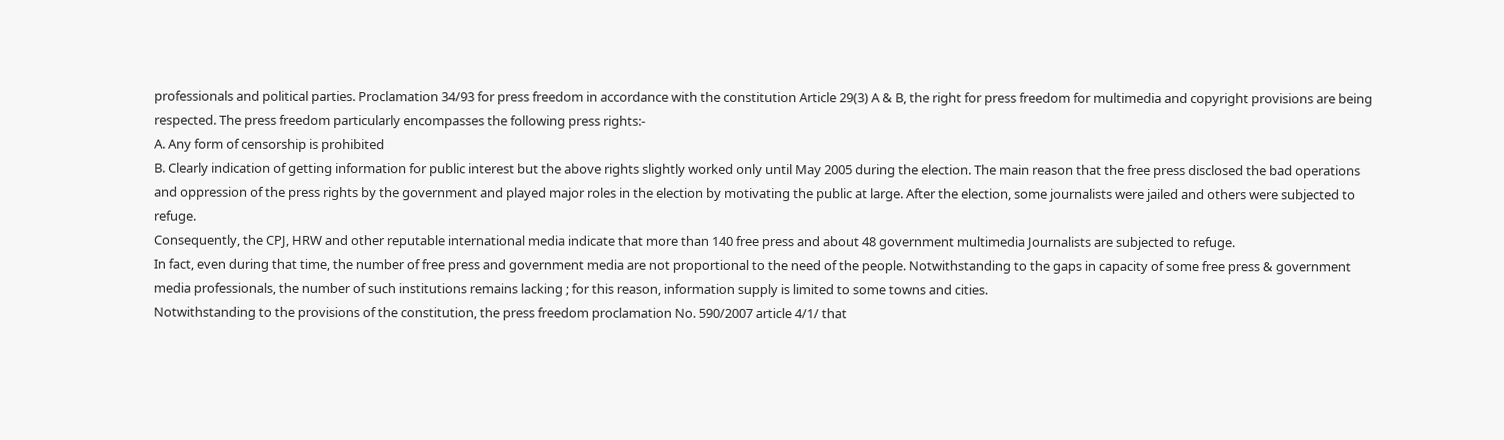professionals and political parties. Proclamation 34/93 for press freedom in accordance with the constitution Article 29(3) A & B, the right for press freedom for multimedia and copyright provisions are being respected. The press freedom particularly encompasses the following press rights:-
A. Any form of censorship is prohibited
B. Clearly indication of getting information for public interest but the above rights slightly worked only until May 2005 during the election. The main reason that the free press disclosed the bad operations and oppression of the press rights by the government and played major roles in the election by motivating the public at large. After the election, some journalists were jailed and others were subjected to refuge.
Consequently, the CPJ, HRW and other reputable international media indicate that more than 140 free press and about 48 government multimedia Journalists are subjected to refuge.
In fact, even during that time, the number of free press and government media are not proportional to the need of the people. Notwithstanding to the gaps in capacity of some free press & government media professionals, the number of such institutions remains lacking ; for this reason, information supply is limited to some towns and cities.
Notwithstanding to the provisions of the constitution, the press freedom proclamation No. 590/2007 article 4/1/ that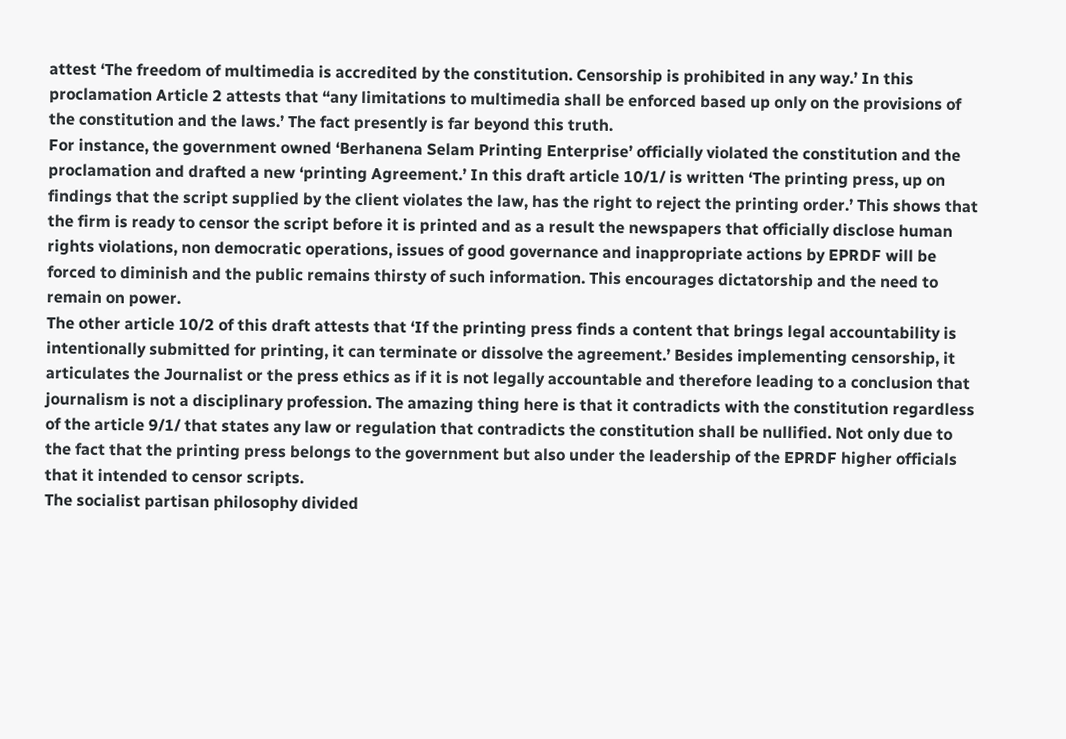attest ‘The freedom of multimedia is accredited by the constitution. Censorship is prohibited in any way.’ In this proclamation Article 2 attests that “any limitations to multimedia shall be enforced based up only on the provisions of the constitution and the laws.’ The fact presently is far beyond this truth.
For instance, the government owned ‘Berhanena Selam Printing Enterprise’ officially violated the constitution and the proclamation and drafted a new ‘printing Agreement.’ In this draft article 10/1/ is written ‘The printing press, up on findings that the script supplied by the client violates the law, has the right to reject the printing order.’ This shows that the firm is ready to censor the script before it is printed and as a result the newspapers that officially disclose human rights violations, non democratic operations, issues of good governance and inappropriate actions by EPRDF will be forced to diminish and the public remains thirsty of such information. This encourages dictatorship and the need to remain on power.
The other article 10/2 of this draft attests that ‘If the printing press finds a content that brings legal accountability is intentionally submitted for printing, it can terminate or dissolve the agreement.’ Besides implementing censorship, it articulates the Journalist or the press ethics as if it is not legally accountable and therefore leading to a conclusion that journalism is not a disciplinary profession. The amazing thing here is that it contradicts with the constitution regardless of the article 9/1/ that states any law or regulation that contradicts the constitution shall be nullified. Not only due to the fact that the printing press belongs to the government but also under the leadership of the EPRDF higher officials that it intended to censor scripts.
The socialist partisan philosophy divided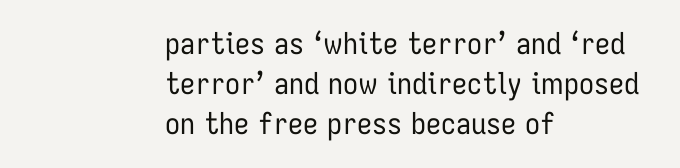parties as ‘white terror’ and ‘red terror’ and now indirectly imposed on the free press because of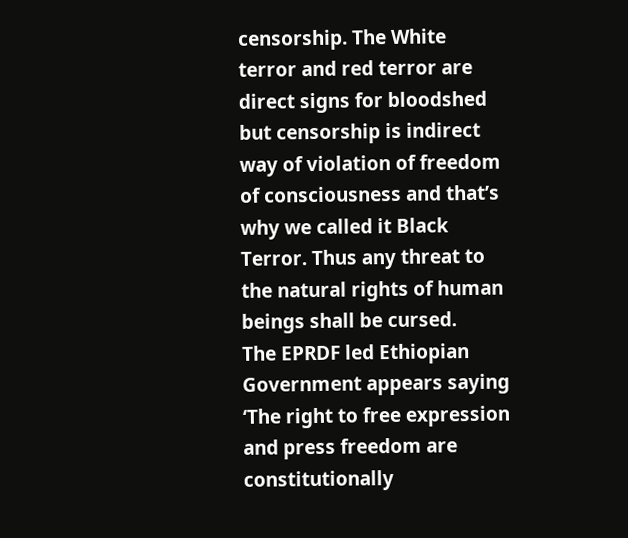censorship. The White terror and red terror are direct signs for bloodshed but censorship is indirect way of violation of freedom of consciousness and that’s why we called it Black Terror. Thus any threat to the natural rights of human beings shall be cursed.
The EPRDF led Ethiopian Government appears saying ‘The right to free expression and press freedom are constitutionally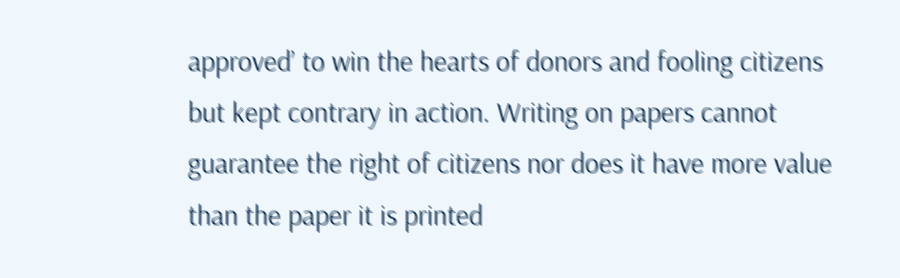approved’ to win the hearts of donors and fooling citizens but kept contrary in action. Writing on papers cannot guarantee the right of citizens nor does it have more value than the paper it is printed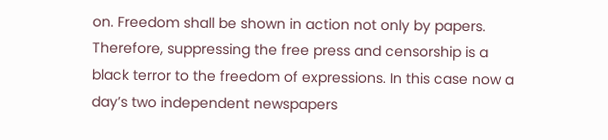on. Freedom shall be shown in action not only by papers. Therefore, suppressing the free press and censorship is a black terror to the freedom of expressions. In this case now a day’s two independent newspapers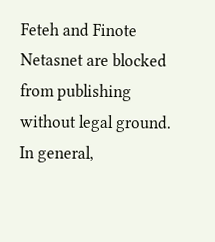Feteh and Finote Netasnet are blocked from publishing without legal ground.
In general,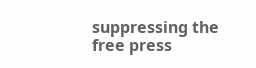suppressing the free press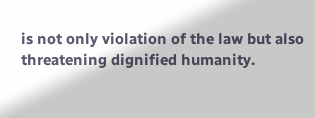is not only violation of the law but also threatening dignified humanity.